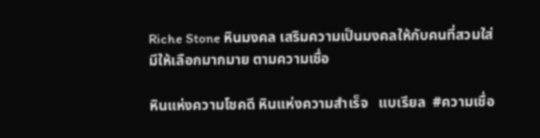Riche Stone หินมงคล เสริมความเป็นมงคลให้กับคนที่สวมใส่
มีให้เลือกมากมาย ตามความเชื่อ

หินแห่งความโชคดี หินแห่งความสำเร็จ   แบเรียล  #ความเชื่อ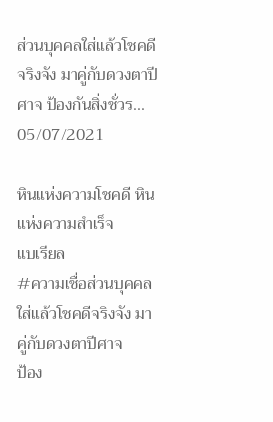ส่วนบุคคลใส่แล้วโชคดีจริงจัง มาคู่กับดวงตาปีศาจ ป้องกันสิ่งชั่วร...
05/07/2021

หินแห่งความโชคดี หินแห่งความสำเร็จ
แบเรียล
#ความเชื่อส่วนบุคคล
ใส่แล้วโชคดีจริงจัง มาคู่กับดวงตาปีศาจ
ป้อง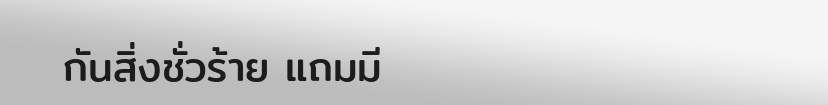กันสิ่งชั่วร้าย แถมมี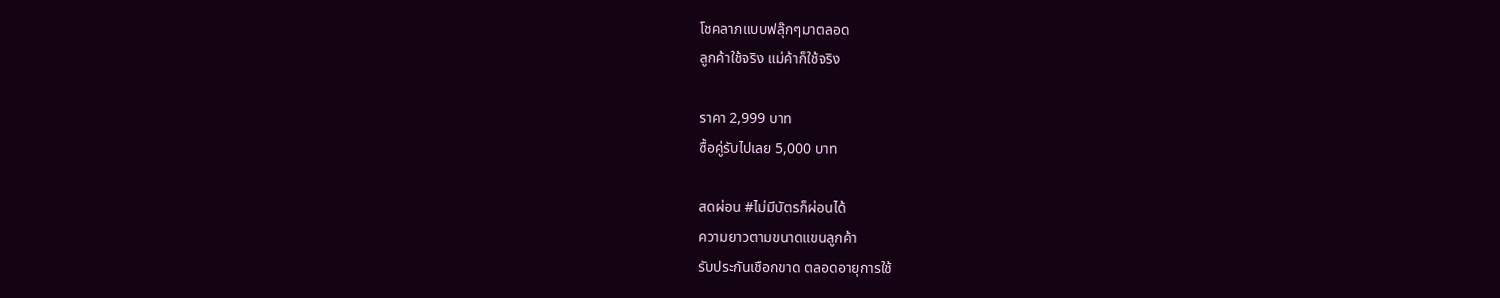โชคลาภแบบฟลุ๊กๆมาตลอด
ลูกค้าใช้จริง แม่ค้าก็ใช้จริง

ราคา 2,999 บาท
ซื้อคู่รับไปเลย 5,000 บาท

สดผ่อน #ไม่มีบัตรก็ผ่อนได้
ความยาวตามขนาดแขนลูกค้า
รับประกันเชือกขาด ตลอดอายุการใช้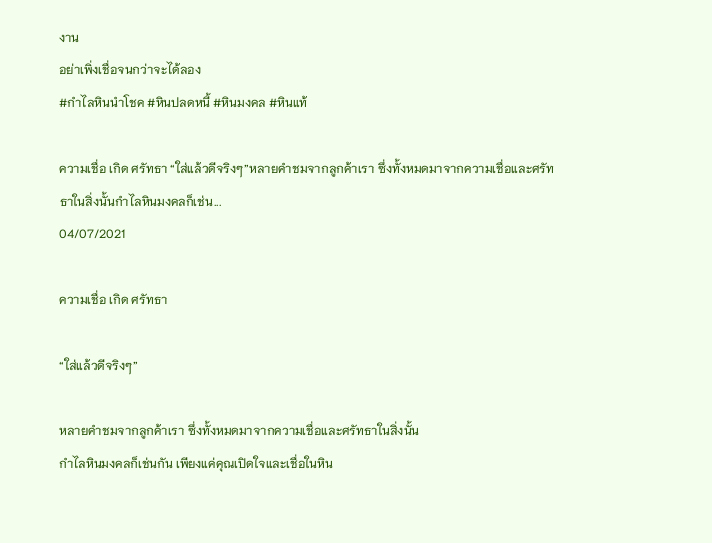งาน
อย่าเพิ่งเชื่อจนกว่าจะได้ลอง
#กำไลหินนำโชค #หินปลดหนี้ #หินมงคล #หินแท้

ความเชื่อ เกิด ศรัทธา “ใส่แล้วดีจริงๆ”หลายคำชมจากลูกค้าเรา ซึ่งทั้งหมดมาจากความเชื่อและศรัทธาในสิ่งนั้นกำไลหินมงคลก็เช่น...
04/07/2021

ความเชื่อ เกิด ศรัทธา

“ใส่แล้วดีจริงๆ”

หลายคำชมจากลูกค้าเรา ซึ่งทั้งหมดมาจากความเชื่อและศรัทธาในสิ่งนั้น
กำไลหินมงคลก็เช่นกัน เพียงแค่คุณเปิดใจและเชื่อในหิน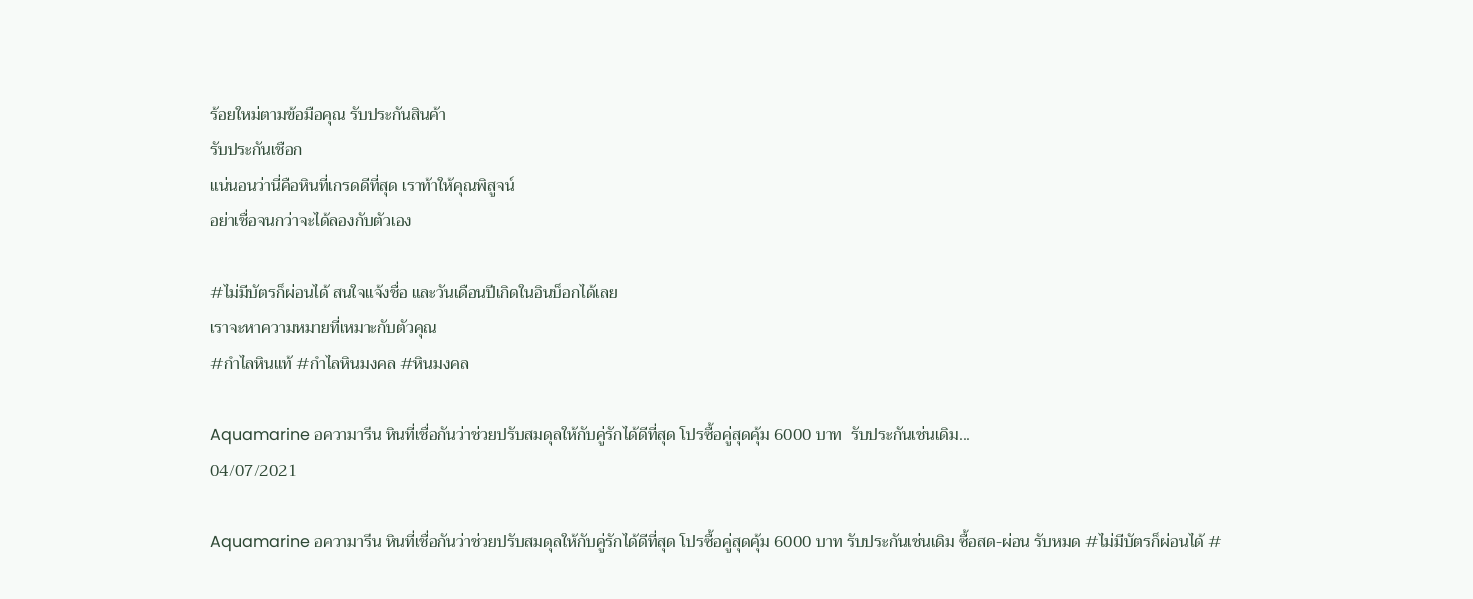ร้อยใหม่ตามข้อมือคุณ รับประกันสินค้า
รับประกันเชือก
แน่นอนว่านี่คือหินที่เกรดดีที่สุด เราท้าให้คุณพิสูจน์
อย่าเชื่อจนกว่าจะได้ลองกับตัวเอง

#ไม่มีบัตรก็ผ่อนได้ สนใจแจ้งชื่อ และวันเดือนปีเกิดในอินบ็อกได้เลย
เราจะหาความหมายที่เหมาะกับตัวคุณ
#กำไลหินแท้ #กำไลหินมงคล #หินมงคล

Aquamarine อความารีน หินที่เชื่อกันว่าช่วยปรับสมดุลให้กับคู่รักได้ดีที่สุด โปรซื้อคู่สุดคุ้ม 6000 บาท  รับประกันเช่นเดิม...
04/07/2021

Aquamarine อความารีน หินที่เชื่อกันว่าช่วยปรับสมดุลให้กับคู่รักได้ดีที่สุด โปรซื้อคู่สุดคุ้ม 6000 บาท รับประกันเช่นเดิม ซื้อสด-ผ่อน รับหมด #ไม่มีบัตรก็ผ่อนได้ #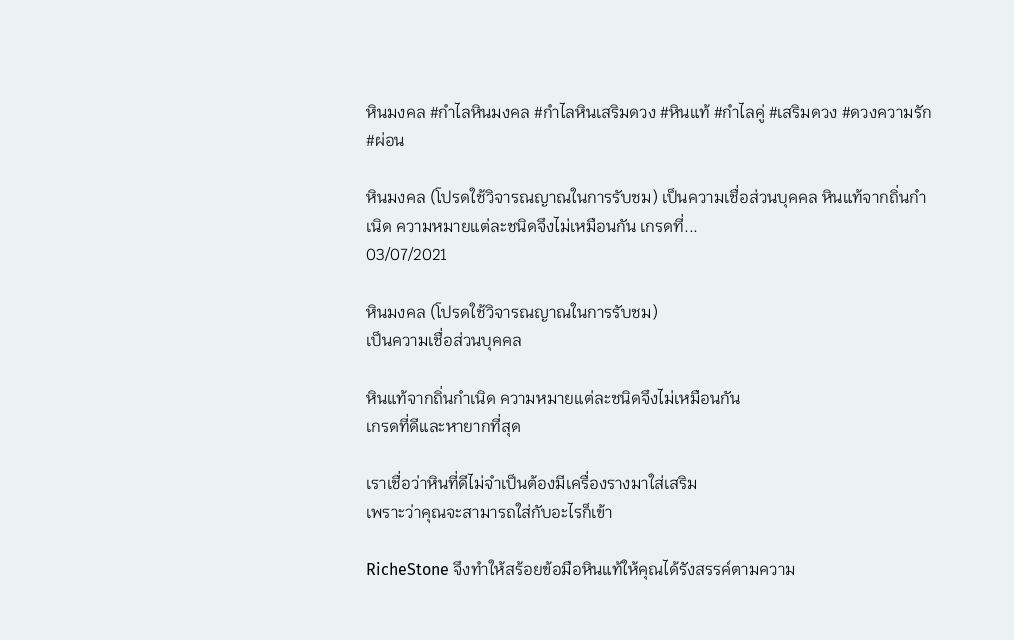หินมงคล #กำไลหินมงคล #กำไลหินเสริมดวง #หินแท้ #กำไลคู่ #เสริมดวง #ดวงความรัก #ผ่อน

หินมงคล (โปรดใช้วิจารณญาณในการรับชม) เป็นความเชื่อส่วนบุคคล หินแท้จากถิ่นกำเนิด ความหมายแต่ละชนิดจึงไม่เหมือนกัน เกรดที่...
03/07/2021

หินมงคล (โปรดใช้วิจารณญาณในการรับชม)
เป็นความเชื่อส่วนบุคคล

หินแท้จากถิ่นกำเนิด ความหมายแต่ละชนิดจึงไม่เหมือนกัน
เกรดที่ดีและหายากที่สุด

เราเชื่อว่าหินที่ดีไม่จำเป็นต้องมีเครื่องรางมาใส่เสริม
เพราะว่าคุณจะสามารถใส่กับอะไรก็เข้า

RicheStone จึงทำให้สร้อยข้อมือหินแท้ให้คุณได้รังสรรค์ตามความ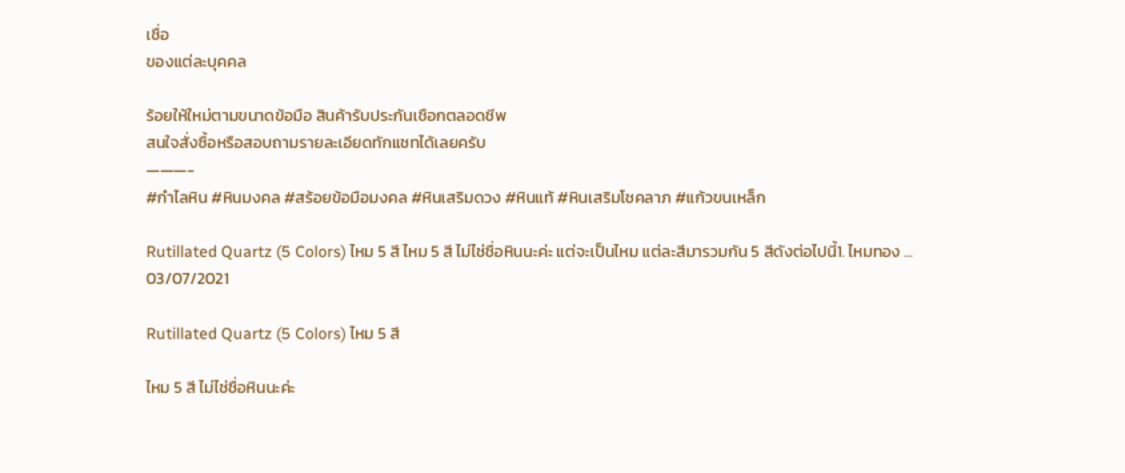เชื่อ
ของแต่ละบุคคล

ร้อยให้ใหม่ตามขนาดข้อมือ สินค้ารับประกันเชือกตลอดชีพ
สนใจสั่งซื้อหรือสอบถามรายละเอียดทักแชทได้เลยครับ
———-
#กำไลหิน #หินมงคล #สร้อยข้อมือมงคล #หินเสริมดวง #หินแท้ #หินเสริมโชคลาภ #แก้วขนเหล็ก

Rutillated Quartz (5 Colors) ไหม 5 สี ไหม 5 สี ไม่ไช่ชื่อหินนะค่ะ แต่จะเป็นไหม แต่ละสีมารวมกัน 5 สีดังต่อไปนี้1. ไหมทอง ...
03/07/2021

Rutillated Quartz (5 Colors) ไหม 5 สี

ไหม 5 สี ไม่ไช่ชื่อหินนะค่ะ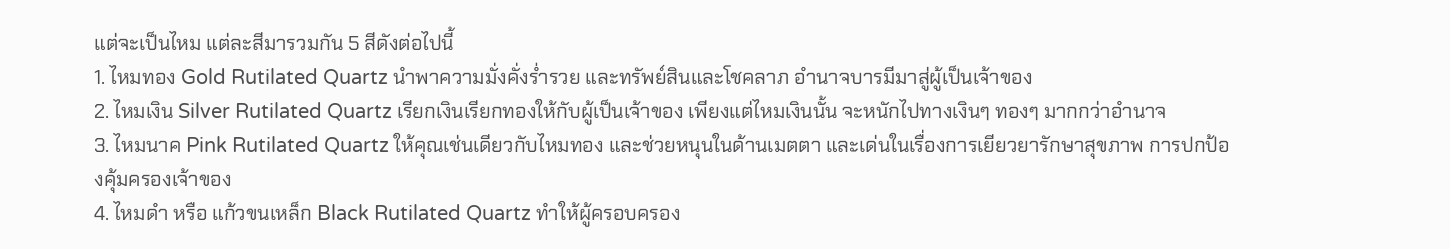แต่จะเป็นไหม แต่ละสีมารวมกัน 5 สีดังต่อไปนี้
1. ไหมทอง Gold Rutilated Quartz นำพาความมั่งคั่งร่ำรวย และทรัพย์สินและโชคลาภ อำนาจบารมีมาสู่ผู้เป็นเจ้าของ
2. ไหมเงิน Silver Rutilated Quartz เรียกเงินเรียกทองให้กับผู้เป็นเจ้าของ เพียงแต่ไหมเงินนั้น จะหนักไปทางเงินๆ ทองๆ มากกว่าอำนาจ
3. ไหมนาค Pink Rutilated Quartz ให้คุณเช่นเดียวกับไหมทอง และช่วยหนุนในด้านเมตตา และเด่นในเรื่องการเยียวยารักษาสุขภาพ การปกป้องคุ้มครองเจ้าของ
4. ไหมดำ หรือ แก้วขนเหล็ก Black Rutilated Quartz ทำให้ผู้ครอบครอง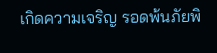เกิดความเจริญ รอดพ้นภัยพิ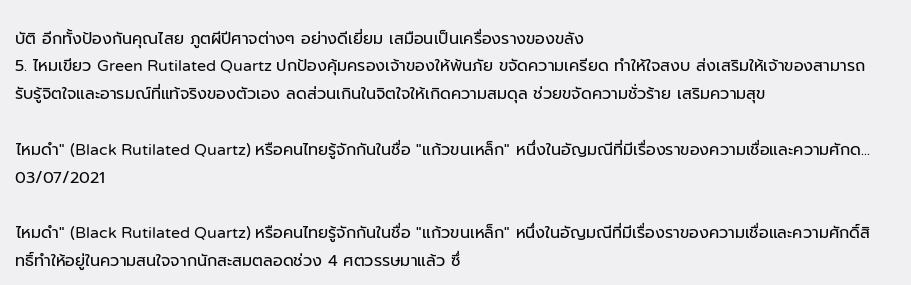บัติ อีกทั้งป้องกันคุณไสย ภูตผีปีศาจต่างๆ อย่างดีเยี่ยม เสมือนเป็นเครื่องรางของขลัง
5. ไหมเขียว Green Rutilated Quartz ปกป้องคุ้มครองเจ้าของให้พ้นภัย ขจัดความเครียด ทำให้ใจสงบ ส่งเสริมให้เจ้าของสามารถรับรู้จิตใจและอารมณ์ที่แท้จริงของตัวเอง ลดส่วนเกินในจิตใจให้เกิดความสมดุล ช่วยขจัดความชั่วร้าย เสริมความสุข

ไหมดำ" (Black Rutilated Quartz) หรือคนไทยรู้จักกันในชื่อ "แก้วขนเหล็ก" หนึ่งในอัญมณีที่มีเรื่องราของความเชื่อและความศักด...
03/07/2021

ไหมดำ" (Black Rutilated Quartz) หรือคนไทยรู้จักกันในชื่อ "แก้วขนเหล็ก" หนึ่งในอัญมณีที่มีเรื่องราของความเชื่อและความศักดิ์สิทธิ์ทำให้อยู่ในความสนใจจากนักสะสมตลอดช่วง 4 ศตวรรษมาแล้ว ซึ่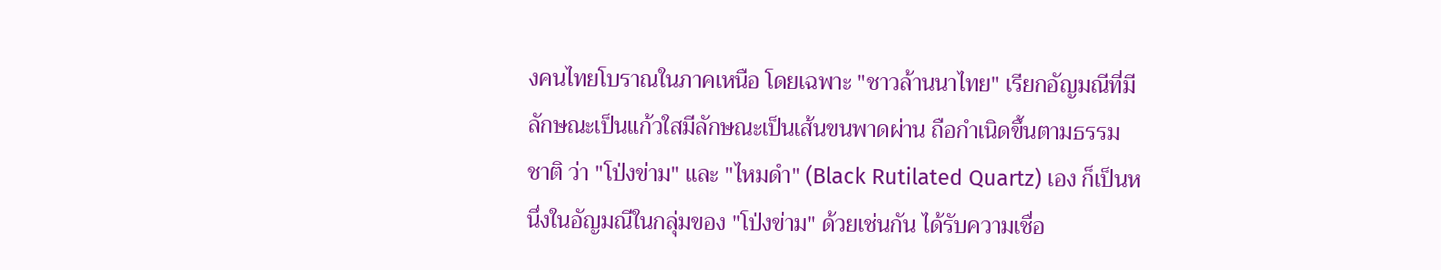งคนไทยโบราณในภาคเหนือ โดยเฉพาะ "ชาวล้านนาไทย" เรียกอัญมณีที่มีลักษณะเป็นแก้วใสมีลักษณะเป็นเส้นขนพาดผ่าน ถือกำเนิดขึ้นตามธรรมชาติ ว่า "โป่งข่าม" และ "ไหมดำ" (Black Rutilated Quartz) เอง ก็เป็นหนึ่งในอัญมณีในกลุ่มของ "โป่งข่าม" ด้วยเช่นกัน ได้รับความเชื่อ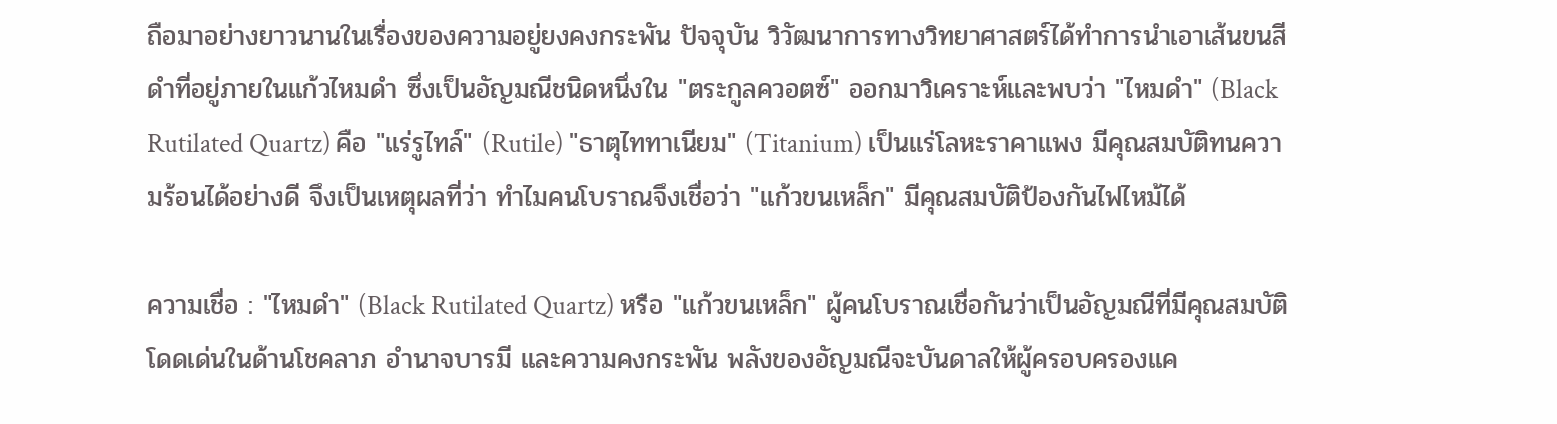ถือมาอย่างยาวนานในเรื่องของความอยู่ยงคงกระพัน ปัจจุบัน วิวัฒนาการทางวิทยาศาสตร์ได้ทำการนำเอาเส้นขนสีดำที่อยู่ภายในแก้วไหมดำ ซึ่งเป็นอัญมณีชนิดหนึ่งใน "ตระกูลควอตซ์" ออกมาวิเคราะห์และพบว่า "ไหมดำ" (Black Rutilated Quartz) คือ "แร่รูไทล์" (Rutile) "ธาตุไททาเนียม" (Titanium) เป็นแร่โลหะราคาแพง มีคุณสมบัติทนความร้อนได้อย่างดี จึงเป็นเหตุผลที่ว่า ทำไมคนโบราณจึงเชื่อว่า "แก้วขนเหล็ก" มีคุณสมบัติป้องกันไฟไหม้ได้

ความเชื่อ : "ไหมดำ" (Black Rutilated Quartz) หรือ "แก้วขนเหล็ก" ผู้คนโบราณเชื่อกันว่าเป็นอัญมณีที่มีคุณสมบัติโดดเด่นในด้านโชคลาภ อำนาจบารมี และความคงกระพัน พลังของอัญมณีจะบันดาลให้ผู้ครอบครองแค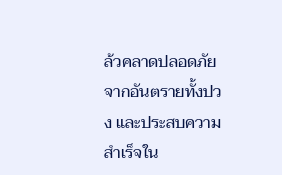ล้วคลาดปลอดภัยจากอันตรายทั้งปวง และประสบความสำเร็จใน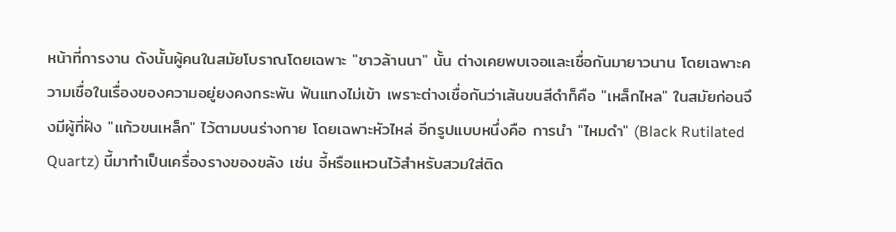หน้าที่การงาน ดังนั้นผู้คนในสมัยโบราณโดยเฉพาะ "ชาวล้านนา" นั้น ต่างเคยพบเจอและเชื่อกันมายาวนาน โดยเฉพาะความเชื่อในเรื่องของความอยู่ยงคงกระพัน ฟันแทงไม่เข้า เพราะต่างเชื่อกันว่าเส้นขนสีดำก็คือ "เหล็กไหล" ในสมัยก่อนจึงมีผู้ที่ฝัง "แก้วขนเหล็ก" ไว้ตามบนร่างกาย โดยเฉพาะหัวไหล่ อีกรูปแบบหนึ่งคือ การนำ "ไหมดำ" (Black Rutilated Quartz) นี้มาทำเป็นเครื่องรางของขลัง เช่น จี้หรือแหวนไว้สำหรับสวมใส่ติด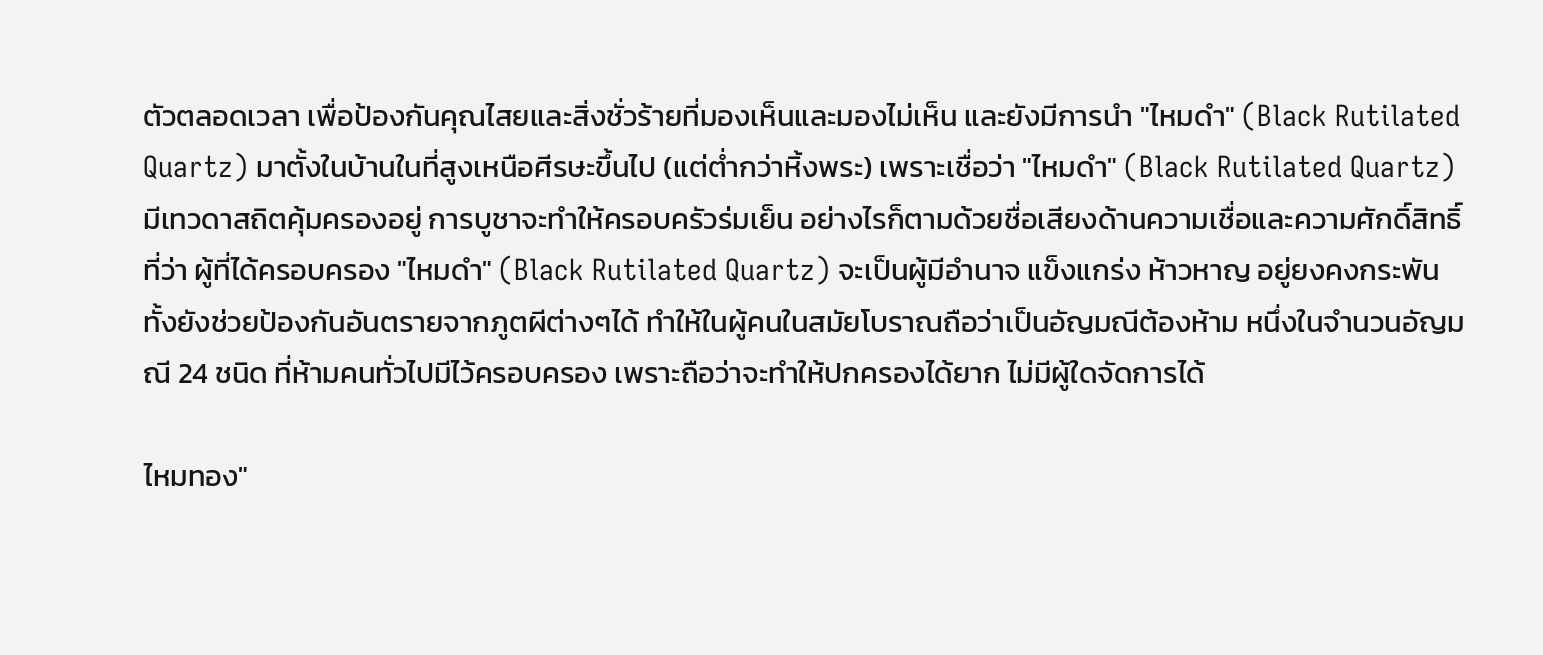ตัวตลอดเวลา เพื่อป้องกันคุณไสยและสิ่งชั่วร้ายที่มองเห็นและมองไม่เห็น และยังมีการนำ "ไหมดำ" (Black Rutilated Quartz) มาตั้งในบ้านในที่สูงเหนือศีรษะขึ้นไป (แต่ต่ำกว่าหิ้งพระ) เพราะเชื่อว่า "ไหมดำ" (Black Rutilated Quartz) มีเทวดาสถิตคุ้มครองอยู่ การบูชาจะทำให้ครอบครัวร่มเย็น อย่างไรก็ตามด้วยชื่อเสียงด้านความเชื่อและความศักดิ์สิทธิ์ที่ว่า ผู้ที่ได้ครอบครอง "ไหมดำ" (Black Rutilated Quartz) จะเป็นผู้มีอำนาจ แข็งแกร่ง ห้าวหาญ อยู่ยงคงกระพัน ทั้งยังช่วยป้องกันอันตรายจากภูตผีต่างๆได้ ทำให้ในผู้คนในสมัยโบราณถือว่าเป็นอัญมณีต้องห้าม หนึ่งในจำนวนอัญมณี 24 ชนิด ที่ห้ามคนทั่วไปมีไว้ครอบครอง เพราะถือว่าจะทำให้ปกครองได้ยาก ไม่มีผู้ใดจัดการได้

ไหมทอง"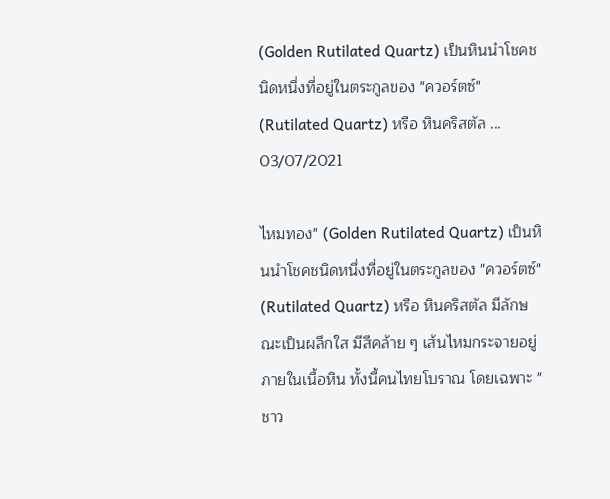(Golden Rutilated Quartz) เป็นหินนำโชคชนิดหนึ่งที่อยู่ในตระกูลของ "ควอร์ตซ์" (Rutilated Quartz) หรือ หินคริสตัล ...
03/07/2021

ไหมทอง" (Golden Rutilated Quartz) เป็นหินนำโชคชนิดหนึ่งที่อยู่ในตระกูลของ "ควอร์ตซ์" (Rutilated Quartz) หรือ หินคริสตัล มีลักษณะเป็นผลึกใส มีสีคล้าย ๆ เส้นไหมกระจายอยู่ภายในเนื้อหิน ทั้งนี้คนไทยโบราณ โดยเฉพาะ "ชาว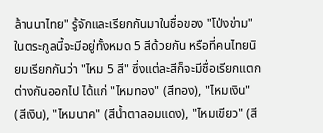ล้านนาไทย" รู้จักและเรียกกันมาในชื่อของ "โป่งข่าม" ในตระกูลนี้จะมีอยู่ทั้งหมด 5 สีด้วยกัน หรือที่คนไทยนิยมเรียกกันว่า "ไหม 5 สี" ซึ่งแต่ละสีก็จะมีชื่อเรียกแตกต่างกันออกไป ได้แก่ "ไหมทอง" (สีทอง), "ไหมเงิน" (สีเงิน), "ไหมนาค" (สีน้ำตาลอมแดง), "ไหมเขียว" (สี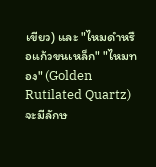เขียว) และ "ไหมดำหรือแก้วขนเหล็ก" "ไหมทอง" (Golden Rutilated Quartz) จะมีลักษ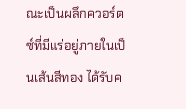ณะเป็นผลึกควอร์ตซ์ที่มีแร่อยู่ภายในเป็นเส้นสีทอง ได้รับค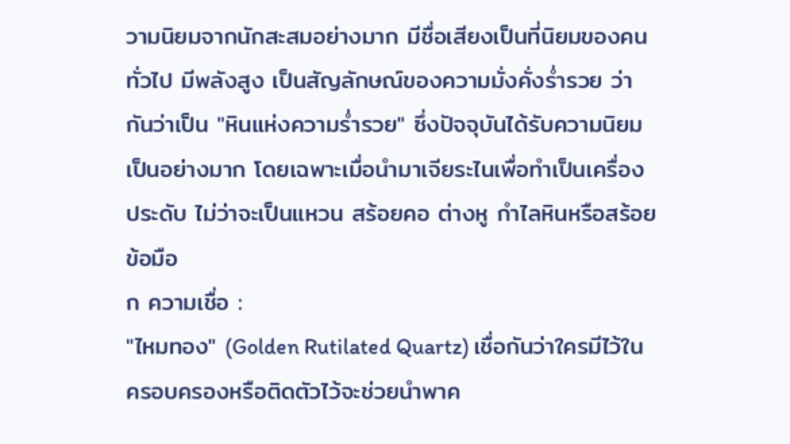วามนิยมจากนักสะสมอย่างมาก มีชื่อเสียงเป็นที่นิยมของคนทั่วไป มีพลังสูง เป็นสัญลักษณ์ของความมั่งคั่งร่ำรวย ว่ากันว่าเป็น "หินแห่งความร่ำรวย" ซึ่งปัจจุบันได้รับความนิยมเป็นอย่างมาก โดยเฉพาะเมื่อนำมาเจียระไนเพื่อทำเป็นเครื่องประดับ ไม่ว่าจะเป็นแหวน สร้อยคอ ต่างหู กำไลหินหรือสร้อยข้อมือ
ก ความเชื่อ :
"ไหมทอง" (Golden Rutilated Quartz) เชื่อกันว่าใครมีไว้ในครอบครองหรือติดตัวไว้จะช่วยนำพาค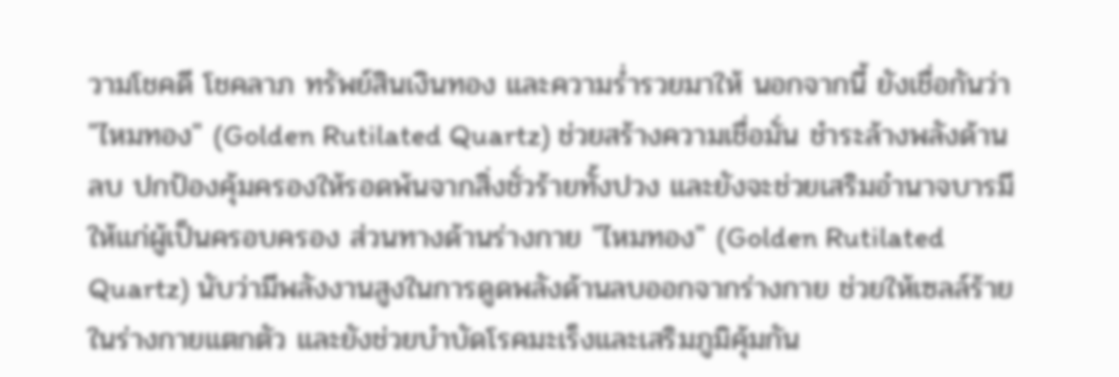วามโชคดี โชคลาภ ทรัพย์สินเงินทอง และความร่ำรวยมาให้ นอกจากนี้ ยังเชื่อกันว่า "ไหมทอง" (Golden Rutilated Quartz) ช่วยสร้างความเชื่อมั่น ชำระล้างพลังด้านลบ ปกป้องคุ้มครองให้รอดพ้นจากสิ่งชั่วร้ายทั้งปวง และยังจะช่วยเสริมอำนาจบารมีให้แก่ผู้เป็นครอบครอง ส่วนทางด้านร่างกาย "ไหมทอง" (Golden Rutilated Quartz) นับว่ามีพลังงานสูงในการดูดพลังด้านลบออกจากร่างกาย ช่วยให้เซลล์ร้ายในร่างกายแตกตัว และยังช่วยบำบัดโรคมะเร็งและเสริมภูมิคุ้มกัน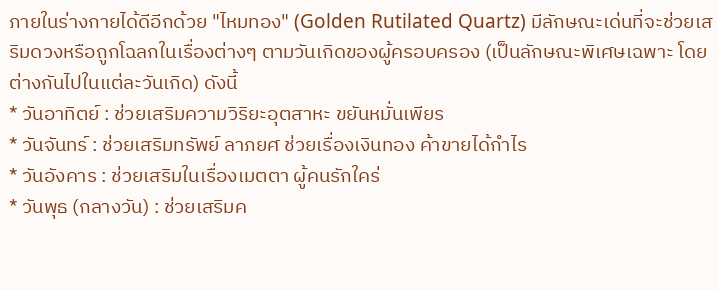ภายในร่างกายได้ดีอีกด้วย "ไหมทอง" (Golden Rutilated Quartz) มีลักษณะเด่นที่จะช่วยเสริมดวงหรือถูกโฉลกในเรื่องต่างๆ ตามวันเกิดของผู้ครอบครอง (เป็นลักษณะพิเศษเฉพาะ โดยต่างกันไปในแต่ละวันเกิด) ดังนี้
* วันอาทิตย์ : ช่วยเสริมความวิริยะอุตสาหะ ขยันหมั่นเพียร
* วันจันทร์ : ช่วยเสริมทรัพย์ ลาภยศ ช่วยเรื่องเงินทอง ค้าขายได้กำไร
* วันอังคาร : ช่วยเสริมในเรื่องเมตตา ผู้คนรักใคร่
* วันพุธ (กลางวัน) : ช่วยเสริมค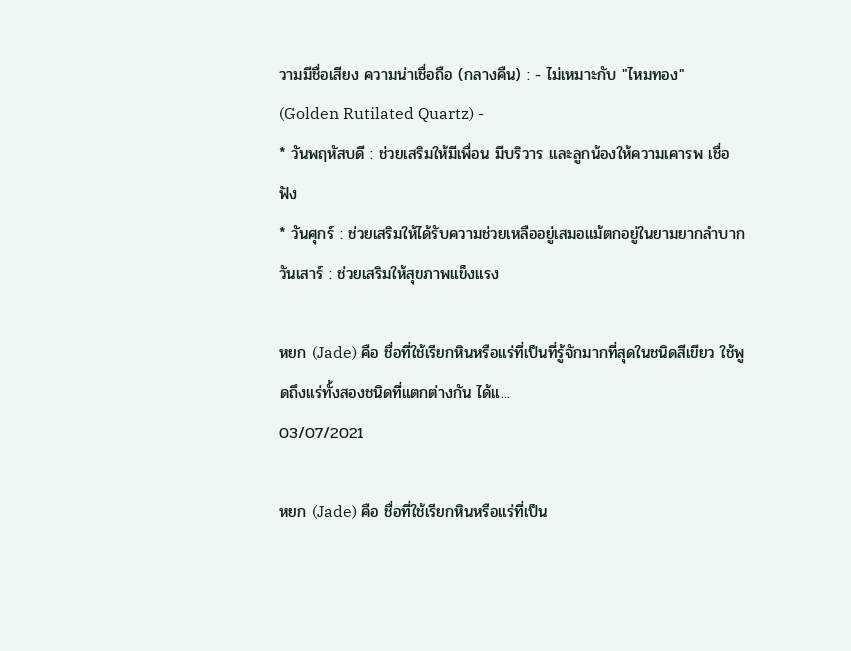วามมีชื่อเสียง ความน่าเชื่อถือ (กลางคืน) : - ไม่เหมาะกับ "ไหมทอง" (Golden Rutilated Quartz) -
* วันพฤหัสบดี : ช่วยเสริมให้มีเพื่อน มีบริวาร และลูกน้องให้ความเคารพ เชื่อฟัง
* วันศุกร์ : ช่วยเสริมให้ได้รับความช่วยเหลืออยู่เสมอแม้ตกอยู่ในยามยากลำบาก
วันเสาร์ : ช่วยเสริมให้สุขภาพแข็งแรง

หยก (Jade) คือ ชื่อที่ใช้เรียกหินหรือแร่ที่เป็นที่รู้จักมากที่สุดในชนิดสีเขียว ใช้พูดถึงแร่ทั้งสองชนิดที่แตกต่างกัน ได้แ...
03/07/2021

หยก (Jade) คือ ชื่อที่ใช้เรียกหินหรือแร่ที่เป็น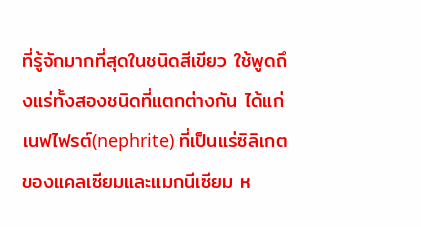ที่รู้จักมากที่สุดในชนิดสีเขียว ใช้พูดถึงแร่ทั้งสองชนิดที่แตกต่างกัน ได้แก่ เนฟไฟรต์(nephrite) ที่เป็นแร่ซิลิเกตของแคลเซียมและแมกนีเซียม ห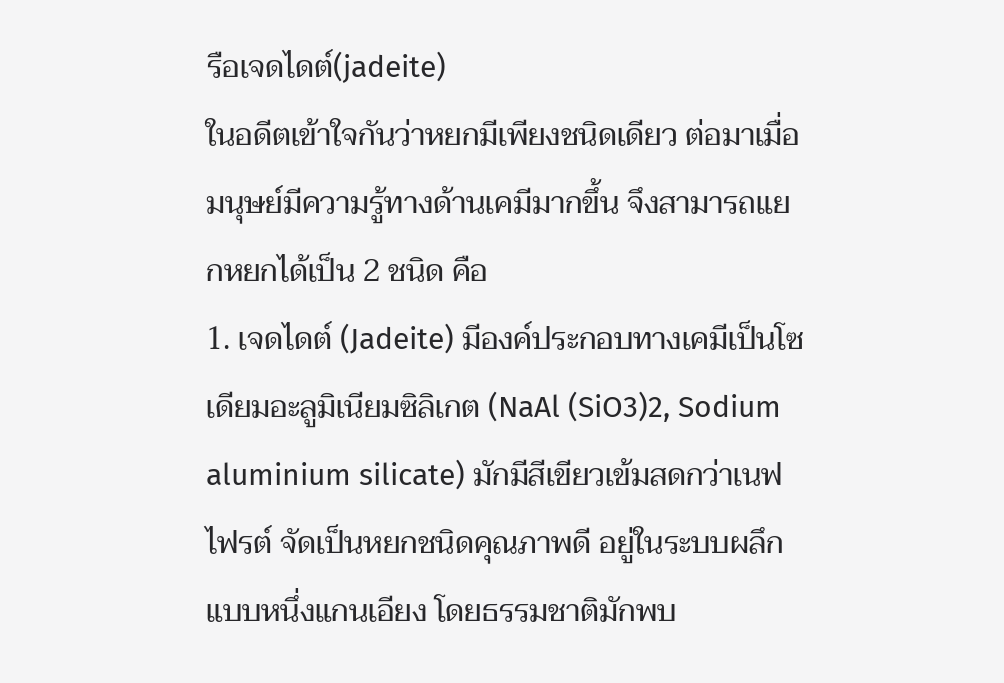รือเจดไดต์(jadeite)
ในอดีตเข้าใจกันว่าหยกมีเพียงชนิดเดียว ต่อมาเมื่อมนุษย์มีความรู้ทางด้านเคมีมากขึ้น จึงสามารถแยกหยกได้เป็น 2 ชนิด คือ
1. เจดไดต์ (Jadeite) มีองค์ประกอบทางเคมีเป็นโซเดียมอะลูมิเนียมซิลิเกต (NaAl (SiO3)2, Sodium aluminium silicate) มักมีสีเขียวเข้มสดกว่าเนฟไฟรต์ จัดเป็นหยกชนิดคุณภาพดี อยู่ในระบบผลึกแบบหนึ่งแกนเอียง โดยธรรมชาติมักพบ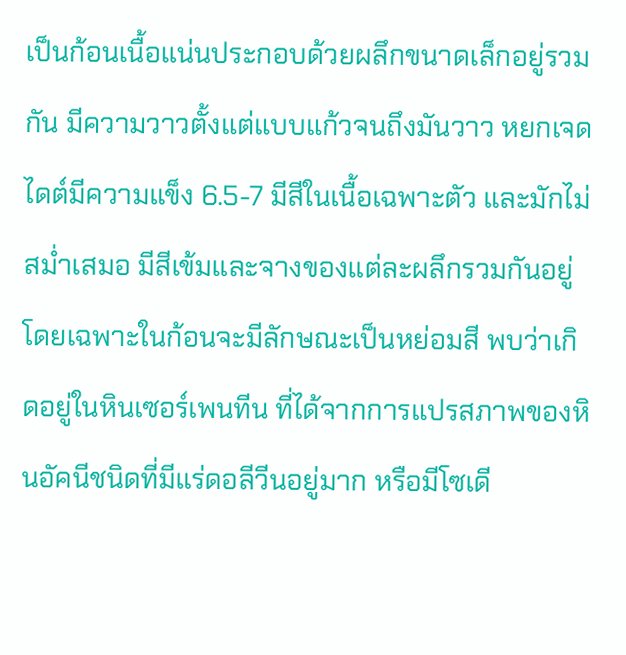เป็นก้อนเนื้อแน่นประกอบด้วยผลึกขนาดเล็กอยู่รวมกัน มีความวาวตั้งแต่แบบแก้วจนถึงมันวาว หยกเจดไดต์มีความแข็ง 6.5-7 มีสีในเนื้อเฉพาะตัว และมักไม่สม่ำเสมอ มีสีเข้มและจางของแต่ละผลึกรวมกันอยู่ โดยเฉพาะในก้อนจะมีลักษณะเป็นหย่อมสี พบว่าเกิดอยู่ในหินเซอร์เพนทีน ที่ได้จากการแปรสภาพของหินอัคนีชนิดที่มีแร่ดอลีวีนอยู่มาก หรือมีโซเดี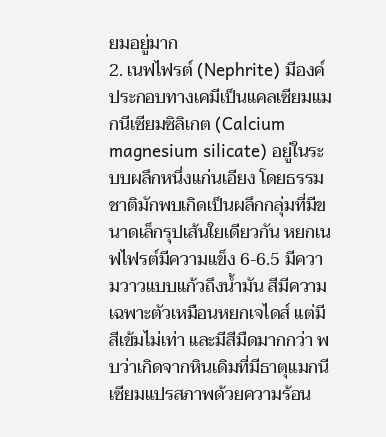ยมอยู่มาก
2. เนฟไฟรต์ (Nephrite) มีองค์ประกอบทางเคมีเป็นแคลเซียมแมกนีเซียมซิลิเกต (Calcium magnesium silicate) อยู่ในระบบผลึกหนึ่งแก่นเอียง โดยธรรมชาติมักพบเกิดเป็นผลึกกลุ่มที่มีขนาดเล็กรุปเส้นใยเดียวกัน หยกเนฟไฟรต์มีความแข็ง 6-6.5 มีความวาวแบบแก้วถึงน้ำมัน สีมีความเฉพาะตัวเหมือนหยกเจไดส์ แต่มีสีเข้มไม่เท่า และมีสีมืดมากกว่า พบว่าเกิดจากหินเดิมที่มีธาตุแมกนีเซียมแปรสภาพด้วยความร้อน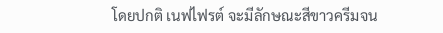โดยปกติ เนฟไฟรต์ จะมีลักษณะสีขาวครีมจน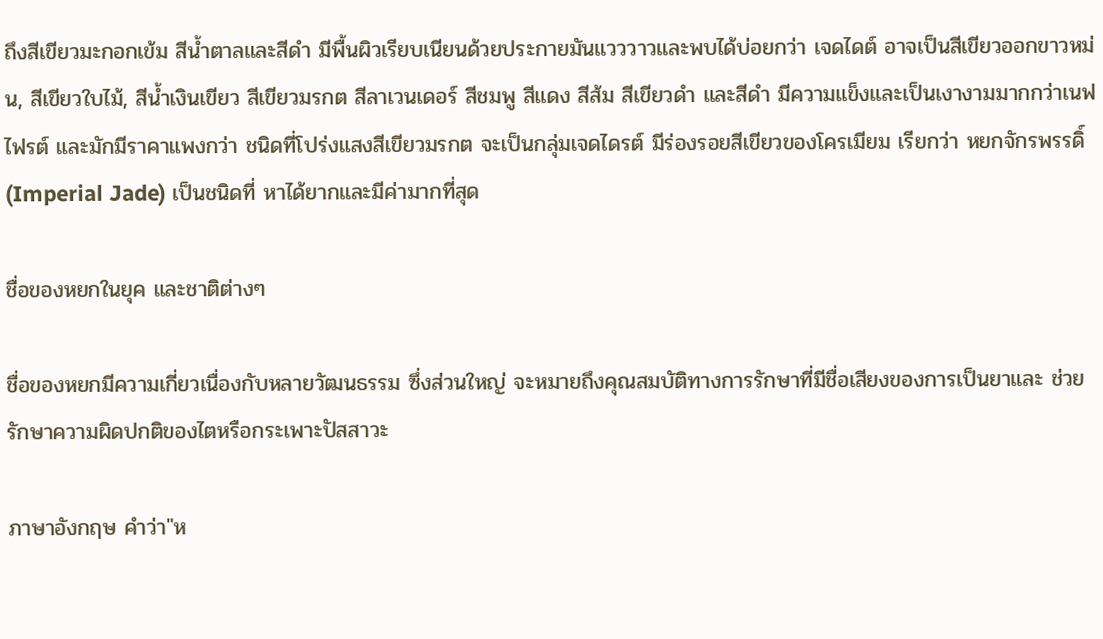ถึงสีเขียวมะกอกเข้ม สีน้ำตาลและสีดำ มีพื้นผิวเรียบเนียนด้วยประกายมันแวววาวและพบได้บ่อยกว่า เจดไดต์ อาจเป็นสีเขียวออกขาวหม่น, สีเขียวใบไม้, สีน้ำเงินเขียว สีเขียวมรกต สีลาเวนเดอร์ สีชมพู สีแดง สีส้ม สีเขียวดำ และสีดำ มีความแข็งและเป็นเงางามมากกว่าเนฟไฟรต์ และมักมีราคาแพงกว่า ชนิดที่โปร่งแสงสีเขียวมรกต จะเป็นกลุ่มเจดไดรต์ มีร่องรอยสีเขียวของโครเมียม เรียกว่า หยกจักรพรรดิ์(Imperial Jade) เป็นชนิดที่ หาได้ยากและมีค่ามากที่สุด

ชื่อของหยกในยุค และชาติต่างๆ

ชื่อของหยกมีความเกี่ยวเนื่องกับหลายวัฒนธรรม ซึ่งส่วนใหญ่ จะหมายถึงคุณสมบัติทางการรักษาที่มีชื่อเสียงของการเป็นยาและ ช่วยรักษาความผิดปกติของไตหรือกระเพาะปัสสาวะ

ภาษาอังกฤษ คำว่า"ห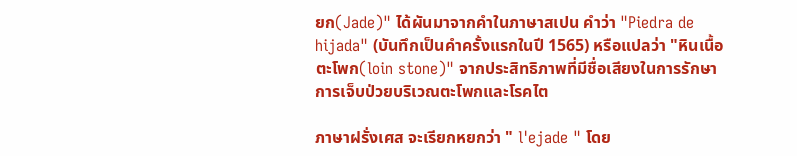ยก(Jade)" ได้ผันมาจากคำในภาษาสเปน คำว่า "Piedra de hijada" (บันทึกเป็นคำครั้งแรกในปี 1565) หรือแปลว่า "หินเนื้อตะโพก(loin stone)" จากประสิทธิภาพที่มีชื่อเสียงในการรักษาการเจ็บป่วยบริเวณตะโพกและโรคไต

ภาษาฝรั่งเศส จะเรียกหยกว่า " l'ejade " โดย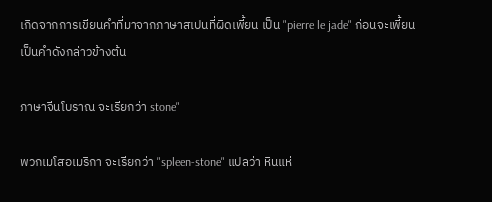เกิดจากการเขียนคำที่มาจากภาษาสเปนที่ผิดเพี้ยน เป็น "pierre le jade" ก่อนจะเพี้ยนเป็นคำดังกล่าวข้างต้น

ภาษาจีนโบราณ จะเรียกว่า stone"

พวกเมโสอเมริกา จะเรียกว่า "spleen-stone" แปลว่า หินแห่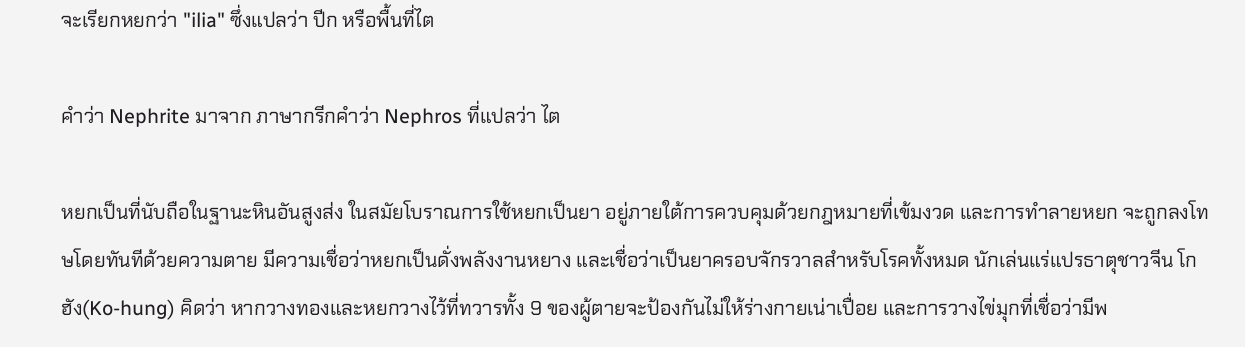จะเรียกหยกว่า "ilia" ซึ่งแปลว่า ปีก หรือพื้นที่ไต

คำว่า Nephrite มาจาก ภาษากรีกคำว่า Nephros ที่แปลว่า ไต

หยกเป็นที่นับถือในฐานะหินอันสูงส่ง ในสมัยโบราณการใช้หยกเป็นยา อยู่ภายใต้การควบคุมด้วยกฎหมายที่เข้มงวด และการทำลายหยก จะถูกลงโทษโดยทันทีด้วยความตาย มีความเชื่อว่าหยกเป็นดั่งพลังงานหยาง และเชื่อว่าเป็นยาครอบจักรวาลสำหรับโรคทั้งหมด นักเล่นแร่แปรธาตุชาวจีน โกฮัง(Ko-hung) คิดว่า หากวางทองและหยกวางไว้ที่ทวารทั้ง 9 ของผู้ตายจะป้องกันไม่ให้ร่างกายเน่าเปื่อย และการวางไข่มุกที่เชื่อว่ามีพ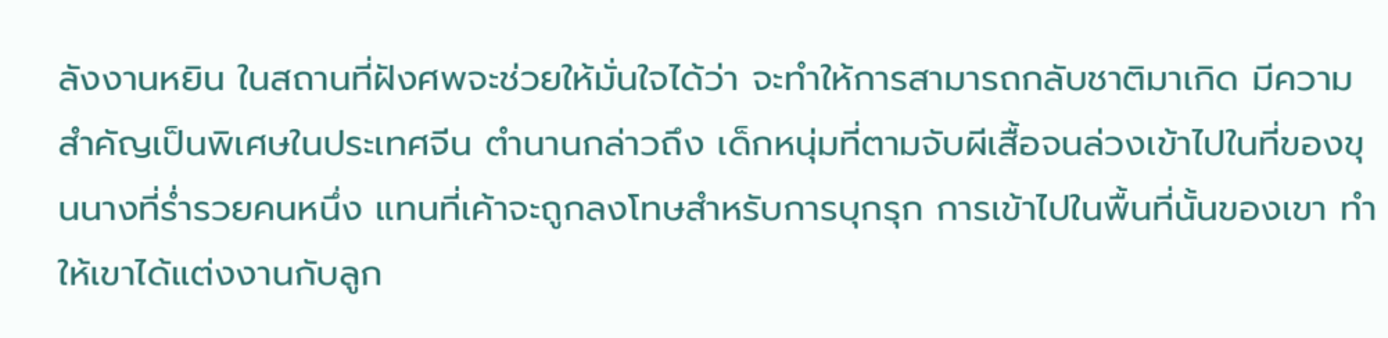ลังงานหยิน ในสถานที่ฝังศพจะช่วยให้มั่นใจได้ว่า จะทำให้การสามารถกลับชาติมาเกิด มีความสำคัญเป็นพิเศษในประเทศจีน ตำนานกล่าวถึง เด็กหนุ่มที่ตามจับผีเสื้อจนล่วงเข้าไปในที่ของขุนนางที่ร่ำรวยคนหนึ่ง แทนที่เค้าจะถูกลงโทษสำหรับการบุกรุก การเข้าไปในพื้นที่นั้นของเขา ทำให้เขาได้แต่งงานกับลูก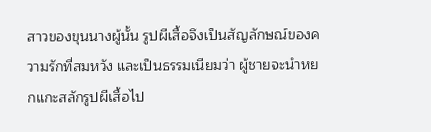สาวของขุนนางผู้นั้น รูปผีเสื้อจึงเป็นสัญลักษณ์ของความรักที่สมหวัง และเป็นธรรมเนียมว่า ผู้ชายจะนำหยกแกะสลักรูปผีเสื้อไป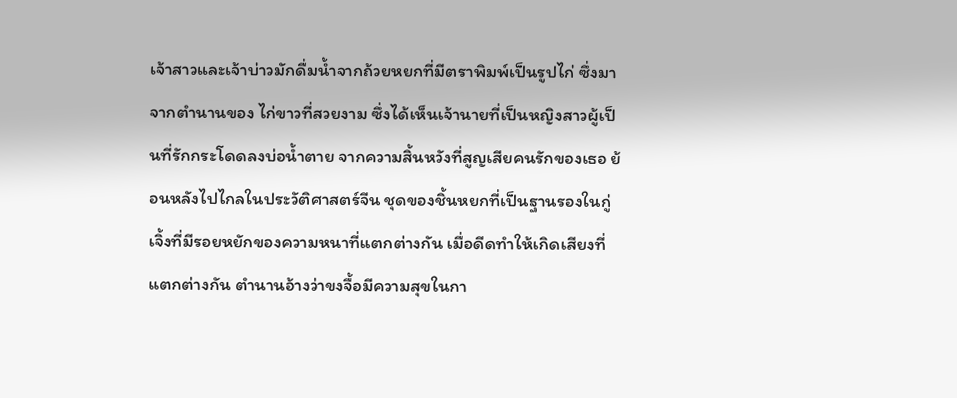เจ้าสาวและเจ้าบ่าวมักดื่มน้ำจากถ้วยหยกที่มีตราพิมพ์เป็นรูปไก่ ซึ่งมาจากตำนานของ ไก่ขาวที่สวยงาม ซึ่งได้เห็นเจ้านายที่เป็นหญิงสาวผู้เป็นที่รักกระโดดลงบ่อน้ำตาย จากความสิ้นหวังที่สูญเสียคนรักของเธอ ย้อนหลังไปไกลในประวัติศาสตร์จีน ชุดของชิ้นหยกที่เป็นฐานรองในกู่เจิ้งที่มีรอยหยักของความหนาที่แตกต่างกัน เมื่อดีดทำให้เกิดเสียงที่แตกต่างกัน ตำนานอ้างว่าขงจื้อมีความสุขในกา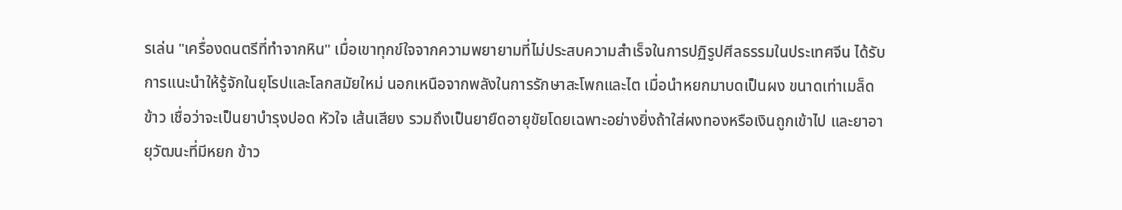รเล่น "เครื่องดนตรีที่ทำจากหิน" เมื่อเขาทุกข์ใจจากความพยายามที่ไม่ประสบความสำเร็จในการปฏิรูปศีลธรรมในประเทศจีน ได้รับการแนะนำให้รู้จักในยุโรปและโลกสมัยใหม่ นอกเหนือจากพลังในการรักษาสะโพกและไต เมื่อนำหยกมาบดเป็นผง ขนาดเท่าเมล็ดข้าว เชื่อว่าจะเป็นยาบำรุงปอด หัวใจ เส้นเสียง รวมถึงเป็นยายืดอายุขัยโดยเฉพาะอย่างยิ่งถ้าใส่ผงทองหรือเงินถูกเข้าไป และยาอายุวัฒนะที่มีหยก ข้าว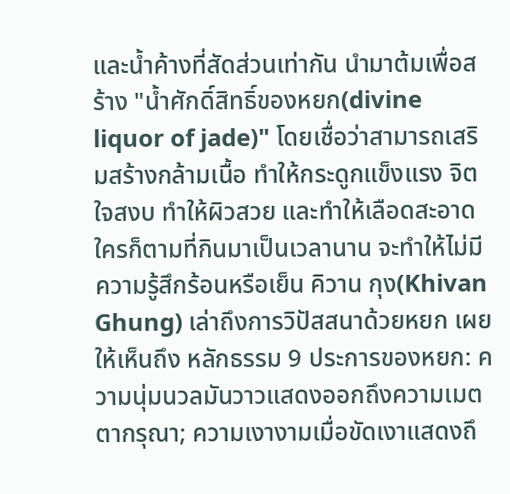และน้ำค้างที่สัดส่วนเท่ากัน นำมาต้มเพื่อสร้าง "น้ำศักดิ์สิทธิ์ของหยก(divine liquor of jade)" โดยเชื่อว่าสามารถเสริมสร้างกล้ามเนื้อ ทำให้กระดูกแข็งแรง จิตใจสงบ ทำให้ผิวสวย และทำให้เลือดสะอาด ใครก็ตามที่กินมาเป็นเวลานาน จะทำให้ไม่มีความรู้สึกร้อนหรือเย็น คิวาน กุง(Khivan Ghung) เล่าถึงการวิปัสสนาด้วยหยก เผยให้เห็นถึง หลักธรรม 9 ประการของหยก: ความนุ่มนวลมันวาวแสดงออกถึงความเมตตากรุณา; ความเงางามเมื่อขัดเงาแสดงถึ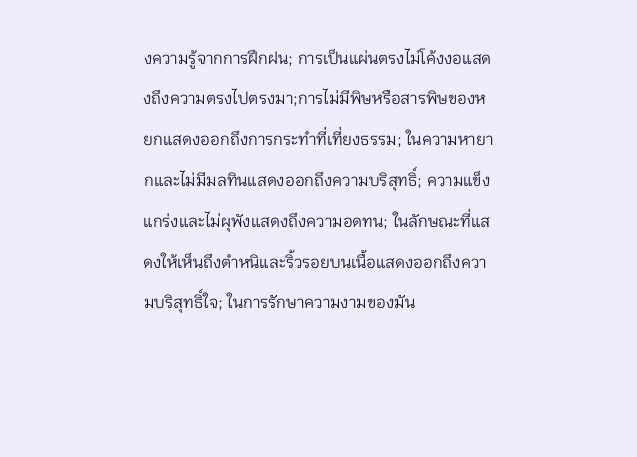งความรู้จากการฝึกฝน; การเป็นแผ่นตรงไม่โค้งงอแสดงถึงความตรงไปตรงมา;การไม่มีพิษหรือสารพิษของหยกแสดงออกถึงการกระทำที่เที่ยงธรรม; ในความหายากและไม่มีมลทินแสดงออกถึงความบริสุทธิ์; ความแข็งแกร่งและไม่ผุพังแสดงถึงความอดทน; ในลักษณะที่แสดงให้เห็นถึงตำหนิและริ้วรอยบนเนื้อแสดงออกถึงความบริสุทธิ์ใจ; ในการรักษาความงามของมัน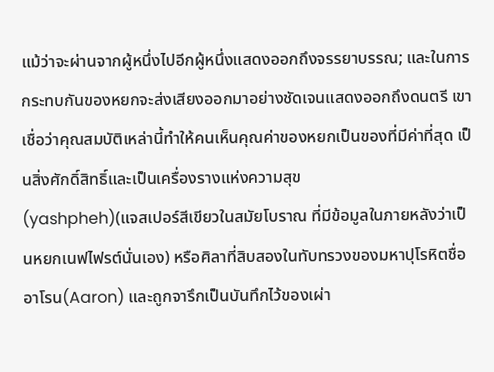แม้ว่าจะผ่านจากผู้หนึ่งไปอีกผู้หนึ่งแสดงออกถึงจรรยาบรรณ; และในการกระทบกันของหยกจะส่งเสียงออกมาอย่างชัดเจนแสดงออกถึงดนตรี เขาเชื่อว่าคุณสมบัติเหล่านี้ทำให้คนเห็นคุณค่าของหยกเป็นของที่มีค่าที่สุด เป็นสิ่งศักดิ์สิทธิ์และเป็นเครื่องรางแห่งความสุข
(yashpheh)(แจสเปอร์สีเขียวในสมัยโบราณ ที่มีข้อมูลในภายหลังว่าเป็นหยกเนฟไฟรต์นั่นเอง) หรือศิลาที่สิบสองในทับทรวงของมหาปุโรหิตชื่อ อาโรน(Aaron) และถูกจารึกเป็นบันทึกไว้ของเผ่า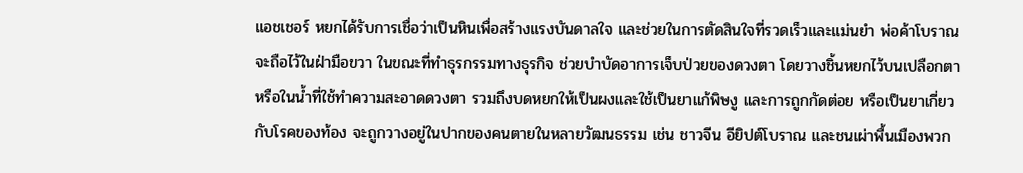แอชเชอร์ หยกได้รับการเชื่อว่าเป็นหินเพื่อสร้างแรงบันดาลใจ และช่วยในการตัดสินใจที่รวดเร็วและแม่นยำ พ่อค้าโบราณจะถือไว้ในฝ่ามือขวา ในขณะที่ทำธุรกรรมทางธุรกิจ ช่วยบำบัดอาการเจ็บป่วยของดวงตา โดยวางชิ้นหยกไว้บนเปลือกตา หรือในน้ำที่ใช้ทำความสะอาดดวงตา รวมถึงบดหยกให้เป็นผงและใช้เป็นยาแก้พิษงู และการถูกกัดต่อย หรือเป็นยาเกี่ยวกับโรคของท้อง จะถูกวางอยู่ในปากของคนตายในหลายวัฒนธรรม เช่น ชาวจีน อียิปต์โบราณ และชนเผ่าพื้นเมืองพวก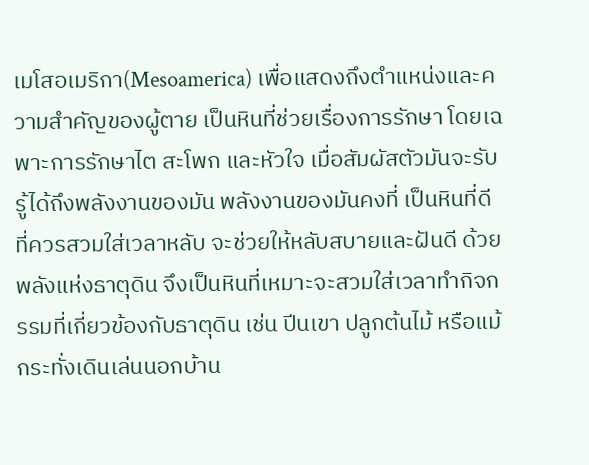เมโสอเมริกา(Mesoamerica) เพื่อแสดงถึงตำแหน่งและความสำคัญของผู้ตาย เป็นหินที่ช่วยเรื่องการรักษา โดยเฉพาะการรักษาไต สะโพก และหัวใจ เมื่อสัมผัสตัวมันจะรับรู้ได้ถึงพลังงานของมัน พลังงานของมันคงที่ เป็นหินที่ดีที่ควรสวมใส่เวลาหลับ จะช่วยให้หลับสบายและฝันดี ด้วยพลังแห่งธาตุดิน จึงเป็นหินที่เหมาะจะสวมใส่เวลาทำกิจกรรมที่เกี่ยวข้องกับธาตุดิน เช่น ปีนเขา ปลูกต้นไม้ หรือแม้กระทั่งเดินเล่นนอกบ้าน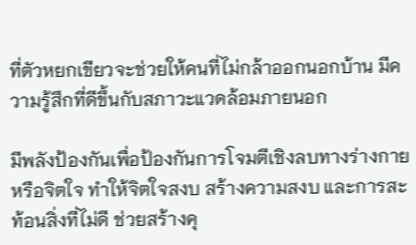ที่ตัวหยกเขียวจะช่วยให้คนที่ไม่กล้าออกนอกบ้าน มีความรู้สึกที่ดีขึ้นกับสภาวะแวดล้อมภายนอก

มีพลังป้องกันเพื่อป้องกันการโจมตีเชิงลบทางร่างกาย หรือจิตใจ ทำให้จิตใจสงบ สร้างความสงบ และการสะท้อนสิ่งที่ไม่ดี ช่วยสร้างคุ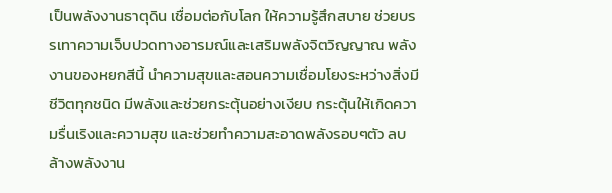เป็นพลังงานธาตุดิน เชื่อมต่อกับโลก ให้ความรู้สึกสบาย ช่วยบรรเทาความเจ็บปวดทางอารมณ์และเสริมพลังจิตวิญญาณ พลังงานของหยกสีนี้ นำความสุขและสอนความเชื่อมโยงระหว่างสิ่งมีชีวิตทุกชนิด มีพลังและช่วยกระตุ้นอย่างเงียบ กระตุ้นให้เกิดความรื่นเริงและความสุข และช่วยทำความสะอาดพลังรอบๆตัว ลบล้างพลังงาน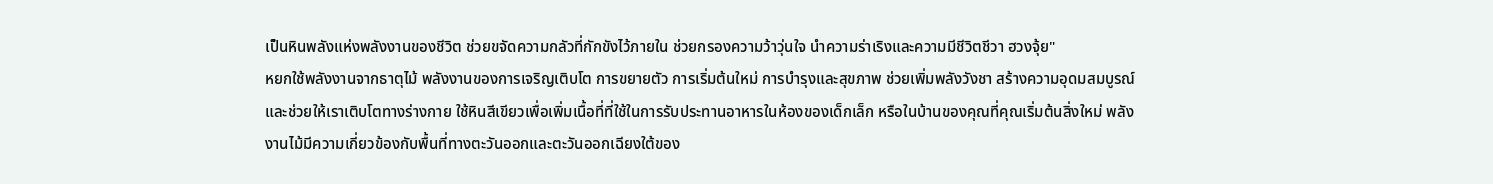เป็นหินพลังแห่งพลังงานของชีวิต ช่วยขจัดความกลัวที่กักขังไว้ภายใน ช่วยกรองความว้าวุ่นใจ นำความร่าเริงและความมีชีวิตชีวา ฮวงจุ้ย"
หยกใช้พลังงานจากธาตุไม้ พลังงานของการเจริญเติบโต การขยายตัว การเริ่มต้นใหม่ การบำรุงและสุขภาพ ช่วยเพิ่มพลังวังชา สร้างความอุดมสมบูรณ์ และช่วยให้เราเติบโตทางร่างกาย ใช้หินสีเขียวเพื่อเพิ่มเนื้อที่ที่ใช้ในการรับประทานอาหารในห้องของเด็กเล็ก หรือในบ้านของคุณที่คุณเริ่มต้นสิ่งใหม่ พลังงานไม้มีความเกี่ยวข้องกับพื้นที่ทางตะวันออกและตะวันออกเฉียงใต้ของ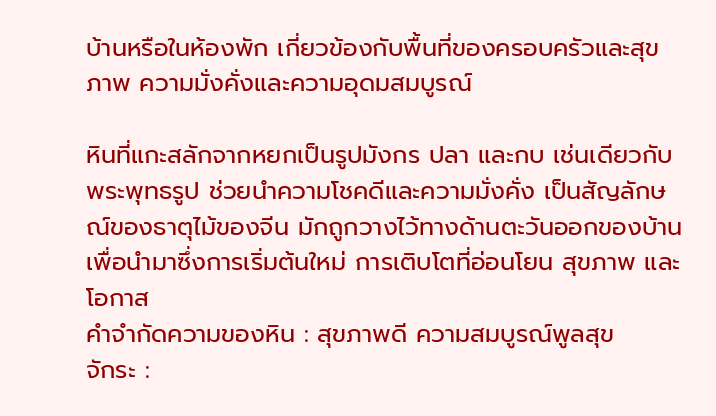บ้านหรือในห้องพัก เกี่ยวข้องกับพื้นที่ของครอบครัวและสุขภาพ ความมั่งคั่งและความอุดมสมบูรณ์

หินที่แกะสลักจากหยกเป็นรูปมังกร ปลา และกบ เช่นเดียวกับพระพุทธรูป ช่วยนำความโชคดีและความมั่งคั่ง เป็นสัญลักษณ์ของธาตุไม้ของจีน มักถูกวางไว้ทางด้านตะวันออกของบ้านเพื่อนำมาซึ่งการเริ่มต้นใหม่ การเติบโตที่อ่อนโยน สุขภาพ และโอกาส
คำจำกัดความของหิน : สุขภาพดี ความสมบูรณ์พูลสุข
จักระ :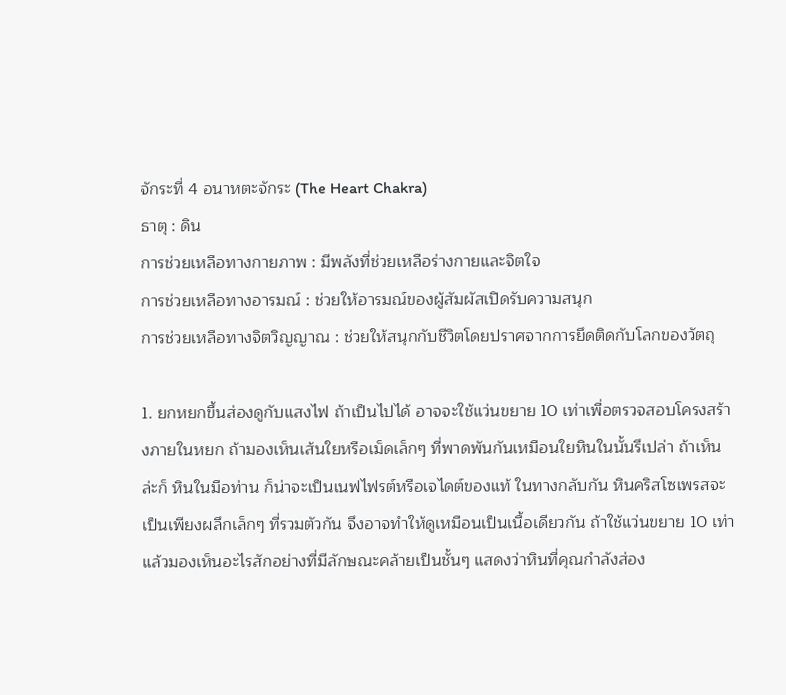จักระที่ 4 อนาหตะจักระ (The Heart Chakra)
ธาตุ : ดิน
การช่วยเหลือทางกายภาพ : มีพลังที่ช่วยเหลือร่างกายและจิตใจ
การช่วยเหลือทางอารมณ์ : ช่วยให้อารมณ์ของผู้สัมผัสเปิดรับความสนุก
การช่วยเหลือทางจิตวิญญาณ : ช่วยให้สนุกกับชีวิตโดยปราศจากการยึดติดกับโลกของวัตถุ

1. ยกหยกขึ้นส่องดูกับแสงไฟ ถ้าเป็นไปได้ อาจจะใช้แว่นขยาย 10 เท่าเพื่อตรวจสอบโครงสร้างภายในหยก ถ้ามองเห็นเส้นใยหรือเม็ดเล็กๆ ที่พาดพันกันเหมือนใยหินในนั้นรึเปล่า ถ้าเห็นล่ะก็ หินในมือท่าน ก็น่าจะเป็นเนฟไฟรต์หรือเจไดต์ของแท้ ในทางกลับกัน หินคริสโซเพรสจะเป็นเพียงผลึกเล็กๆ ที่รวมตัวกัน จึงอาจทำให้ดูเหมือนเป็นเนื้อเดียวกัน ถ้าใช้แว่นขยาย 10 เท่า แล้วมองเห็นอะไรสักอย่างที่มีลักษณะคล้ายเป็นชั้นๆ แสดงว่าหินที่คุณกำลังส่อง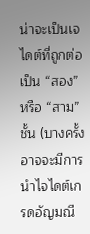น่าจะเป็นเจไดต์ที่ถูกต่อเป็น “สอง” หรือ “สาม” ชั้น (บางครั้งอาจจะมีการนำไจไดต์เกรดอัญมณี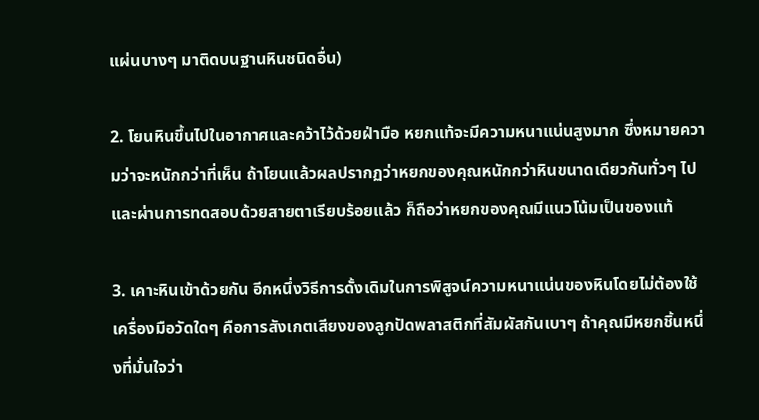แผ่นบางๆ มาติดบนฐานหินชนิดอื่น)

2. โยนหินขึ้นไปในอากาศและคว้าไว้ด้วยฝ่ามือ หยกแท้จะมีความหนาแน่นสูงมาก ซึ่งหมายความว่าจะหนักกว่าที่เห็น ถ้าโยนแล้วผลปรากฏว่าหยกของคุณหนักกว่าหินขนาดเดียวกันทั่วๆ ไป และผ่านการทดสอบด้วยสายตาเรียบร้อยแล้ว ก็ถือว่าหยกของคุณมีแนวโน้มเป็นของแท้

3. เคาะหินเข้าด้วยกัน อีกหนึ่งวิธีการดั้งเดิมในการพิสูจน์ความหนาแน่นของหินโดยไม่ต้องใช้เครื่องมือวัดใดๆ คือการสังเกตเสียงของลูกปัดพลาสติกที่สัมผัสกันเบาๆ ถ้าคุณมีหยกชิ้นหนึ่งที่มั่นใจว่า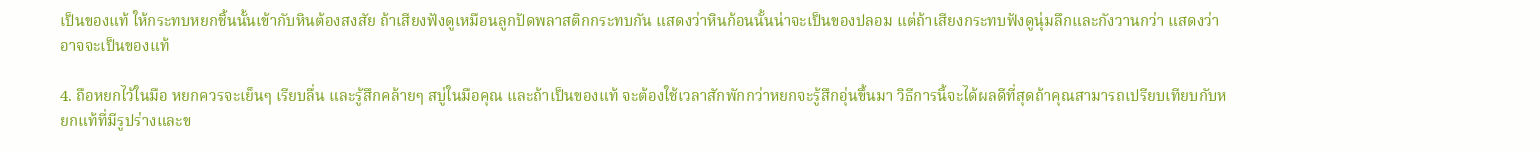เป็นของแท้ ให้กระทบหยกชิ้นนั้นเข้ากับหินต้องสงสัย ถ้าเสียงฟังดูเหมือนลูกปัดพลาสติกกระทบกัน แสดงว่าหินก้อนนั้นน่าจะเป็นของปลอม แต่ถ้าเสียงกระทบฟังดูนุ่มลึกและกังวานกว่า แสดงว่าอาจจะเป็นของแท้

4. ถือหยกไว้ในมือ หยกควรจะเย็นๆ เรียบลื่น และรู้สึกคล้ายๆ สบู่ในมือคุณ และถ้าเป็นของแท้ จะต้องใช้เวลาสักพักกว่าหยกจะรู้สึกอุ่นขึ้นมา วิธีการนี้จะได้ผลดีที่สุดถ้าคุณสามารถเปรียบเทียบกับหยกแท้ที่มีรูปร่างและข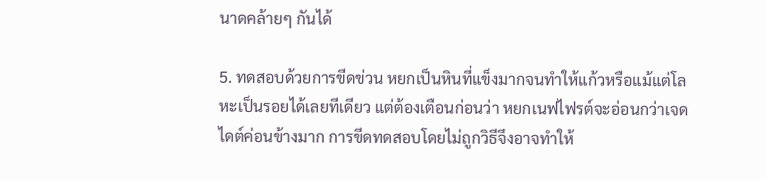นาดคล้ายๆ กันได้

5. ทดสอบด้วยการขีดข่วน หยกเป็นหินที่แข็งมากจนทำให้แก้วหรือแม้แต่โลหะเป็นรอยได้เลยทีเดียว แต่ต้องเตือนก่อนว่า หยกเนฟไฟรต์จะอ่อนกว่าเจดไดต์ค่อนข้างมาก การขีดทดสอบโดยไม่ถูกวิธีจึงอาจทำให้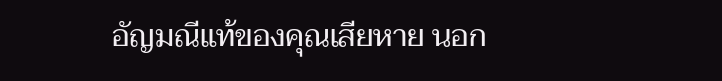อัญมณีแท้ของคุณเสียหาย นอก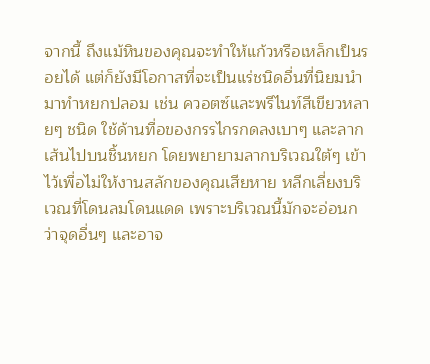จากนี้ ถึงแม้หินของคุณจะทำให้แก้วหรือเหล็กเป็นรอยได้ แต่ก็ยังมีโอกาสที่จะเป็นแร่ชนิดอื่นที่นิยมนำมาทำหยกปลอม เช่น ควอตซ์และพรีไนท์สีเขียวหลายๆ ชนิด ใช้ด้านทื่อของกรรไกรกดลงเบาๆ และลากเส้นไปบนชิ้นหยก โดยพยายามลากบริเวณใต้ๆ เข้าไว้เพื่อไม่ให้งานสลักของคุณเสียหาย หลีกเลี่ยงบริเวณที่โดนลมโดนแดด เพราะบริเวณนี้มักจะอ่อนกว่าจุดอื่นๆ และอาจ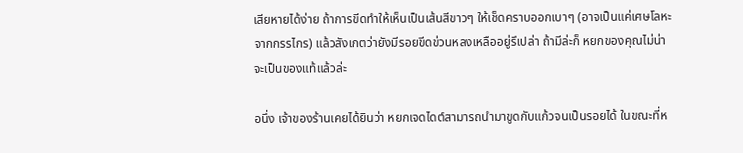เสียหายได้ง่าย ถ้าการขีดทำให้เห็นเป็นเส้นสีขาวๆ ให้เช็ดคราบออกเบาๆ (อาจเป็นแค่เศษโลหะจากกรรไกร) แล้วสังเกตว่ายังมีรอยขีดข่วนหลงเหลืออยู่รึเปล่า ถ้ามีล่ะก็ หยกของคุณไม่น่าจะเป็นของแท้แล้วล่ะ

อนึ่ง เจ้าของร้านเคยได้ยินว่า หยกเจดไดต์สามารถนำมาขูดกับแก้วจนเป็นรอยได้ ในขณะที่ห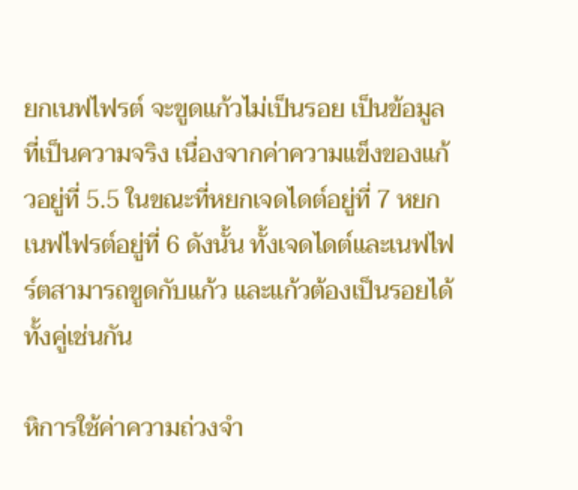ยกเนฟไฟรต์ จะขูดแก้วไม่เป็นรอย เป็นข้อมูลที่เป็นความจริง เนื่องจากค่าความแข็งของแก้วอยู่ที่ 5.5 ในขณะที่หยกเจดไดต์อยู่ที่ 7 หยกเนฟไฟรต์อยู่ที่ 6 ดังนั้น ทั้งเจดไดต์และเนฟไฟร์ตสามารถขูดกับแก้ว และแก้วต้องเป็นรอยได้ทั้งคู่เช่นกัน

หิการใช้ค่าความถ่วงจำ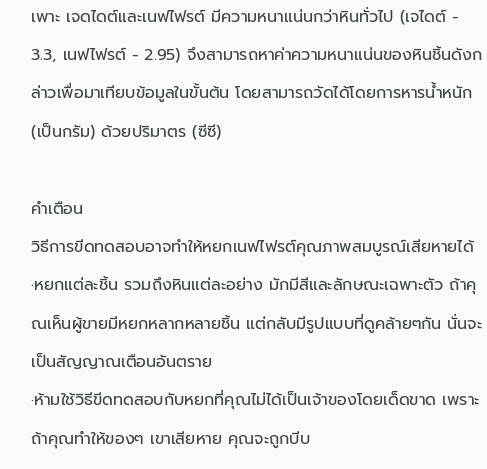เพาะ เจดไดต์และเนฟไฟรต์ มีความหนาแน่นกว่าหินทั่วไป (เจไดต์ - 3.3, เนฟไฟรต์ - 2.95) จึงสามารถหาค่าความหนาแน่นของหินชิ้นดังกล่าวเพื่อมาเทียบข้อมูลในขั้นต้น โดยสามารถวัดได้โดยการหารน้ำหนัก (เป็นกรัม) ด้วยปริมาตร (ซีซี)

คำเตือน
วิธีการขีดทดสอบอาจทำให้หยกเนฟไฟรต์คุณภาพสมบูรณ์เสียหายได้
·หยกแต่ละชิ้น รวมถึงหินแต่ละอย่าง มักมีสีและลักษณะเฉพาะตัว ถ้าคุณเห็นผู้ขายมีหยกหลากหลายชิ้น แต่กลับมีรูปแบบที่ดูคล้ายๆกัน นั่นจะเป็นสัญญาณเตือนอันตราย
·ห้ามใช้วิธีขีดทดสอบกับหยกที่คุณไม่ได้เป็นเจ้าของโดยเด็ดขาด เพราะถ้าคุณทำให้ของๆ เขาเสียหาย คุณจะถูกบีบ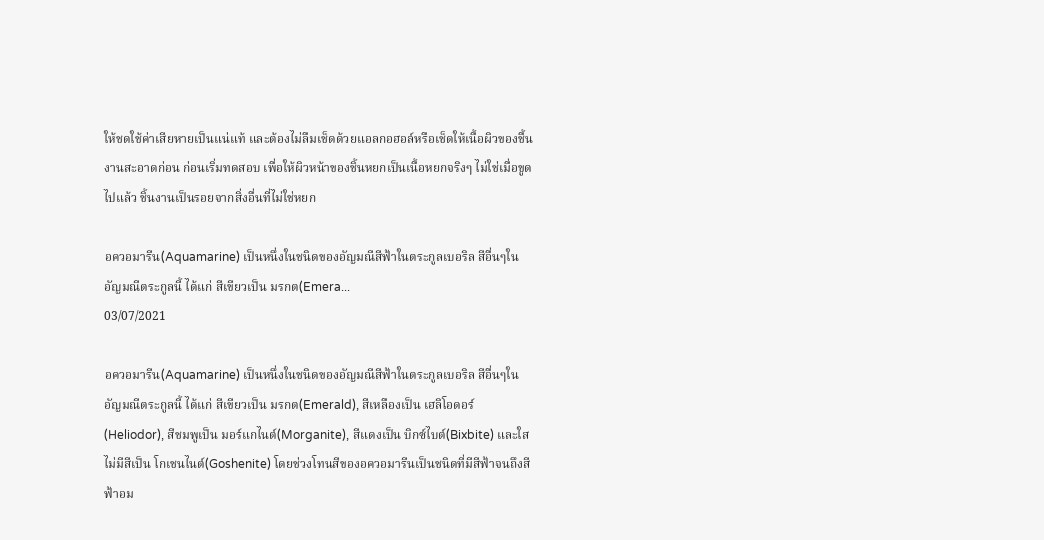ให้ชดใช้ค่าเสียหายเป็นแน่แท้ และต้องไม่ลืมเช็ดด้วยแอลกอฮอล์หรือเช็ดให้เนื้อผิวของชื้นงานสะอาดก่อน ก่อนเริ่มทดสอบ เพื่อให้ผิวหน้าของชิ้นหยกเป็นเนื้อหยกจริงๆ ไม่ใช่เมื่อขูดไปแล้ว ชิ้นงานเป็นรอยจากสิ่งอื่นที่ไม่ใช่หยก

อควอมารีน(Aquamarine) เป็นหนึ่งในชนิดของอัญมณีสีฟ้าในตระกูลเบอริล สีอื่นๆในอัญมณีตระกูลนี้ ได้แก่ สีเขียวเป็น มรกต(Emera...
03/07/2021

อควอมารีน(Aquamarine) เป็นหนึ่งในชนิดของอัญมณีสีฟ้าในตระกูลเบอริล สีอื่นๆในอัญมณีตระกูลนี้ ได้แก่ สีเขียวเป็น มรกต(Emerald), สีเหลืองเป็น เฮลิโอดอร์(Heliodor), สีชมพูเป็น มอร์แกไนต์(Morganite), สีแดงเป็น บิกซ์ไบต์(Bixbite) และใสไม่มีสีเป็น โกเชนไนต์(Goshenite) โดยช่วงโทนสีของอควอมารีนเป็นชนิดที่มีสีฟ้าจนถึงสีฟ้าอม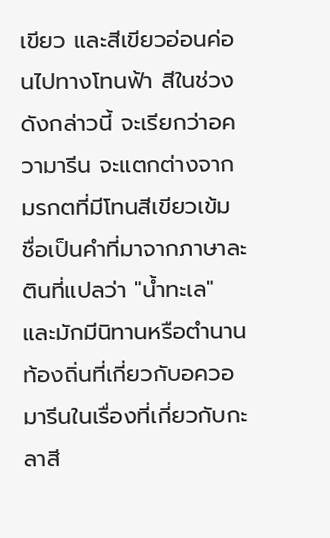เขียว และสีเขียวอ่อนค่อนไปทางโทนฟ้า สีในช่วงดังกล่าวนี้ จะเรียกว่าอความารีน จะแตกต่างจากมรกตที่มีโทนสีเขียวเข้ม ชื่อเป็นคำที่มาจากภาษาละตินที่แปลว่า "น้ำทะเล" และมักมีนิทานหรือตำนานท้องถิ่นที่เกี่ยวกับอควอมารีนในเรื่องที่เกี่ยวกับกะลาสี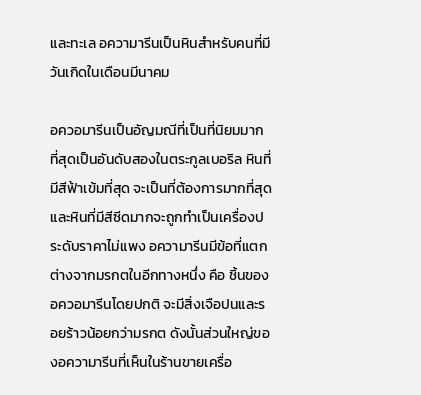และทะเล อความารีนเป็นหินสำหรับคนที่มีวันเกิดในเดือนมีนาคม

อควอมารีนเป็นอัญมณีที่เป็นที่นิยมมากที่สุดเป็นอันดับสองในตระกูลเบอริล หินที่มีสีฟ้าเข้มที่สุด จะเป็นที่ต้องการมากที่สุด และหินที่มีสีซีดมากจะถูกทำเป็นเครื่องประดับราคาไม่แพง อความารีนมีข้อที่แตกต่างจากมรกตในอีกทางหนึ่ง คือ ชิ้นของอควอมารีนโดยปกติ จะมีสิ่งเจือปนและรอยร้าวน้อยกว่ามรกต ดังนั้นส่วนใหญ่ของอความารีนที่เห็นในร้านขายเครื่อ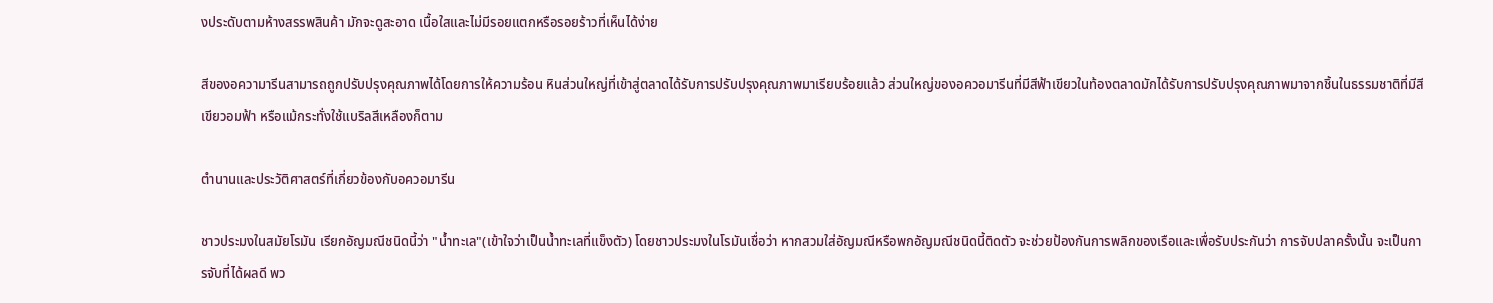งประดับตามห้างสรรพสินค้า มักจะดูสะอาด เนื้อใสและไม่มีรอยแตกหรือรอยร้าวที่เห็นได้ง่าย

สีของอความารีนสามารถถูกปรับปรุงคุณภาพได้โดยการให้ความร้อน หินส่วนใหญ่ที่เข้าสู่ตลาดได้รับการปรับปรุงคุณภาพมาเรียบร้อยแล้ว ส่วนใหญ่ของอควอมารีนที่มีสีฟ้าเขียวในท้องตลาดมักได้รับการปรับปรุงคุณภาพมาจากชิ้นในธรรมชาติที่มีสีเขียวอมฟ้า หรือแม้กระทั่งใช้แบริลสีเหลืองก็ตาม

ตำนานและประวัติศาสตร์ที่เกี่ยวข้องกับอควอมารีน

ชาวประมงในสมัยโรมัน เรียกอัญมณีชนิดนี้ว่า "น้ำทะเล"(เข้าใจว่าเป็นน้ำทะเลที่แข็งตัว) โดยชาวประมงในโรมันเชื่อว่า หากสวมใส่อัญมณีหรือพกอัญมณีชนิดนี้ติดตัว จะช่วยป้องกันการพลิกของเรือและเพื่อรับประกันว่า การจับปลาครั้งนั้น จะเป็นการจับที่ได้ผลดี พว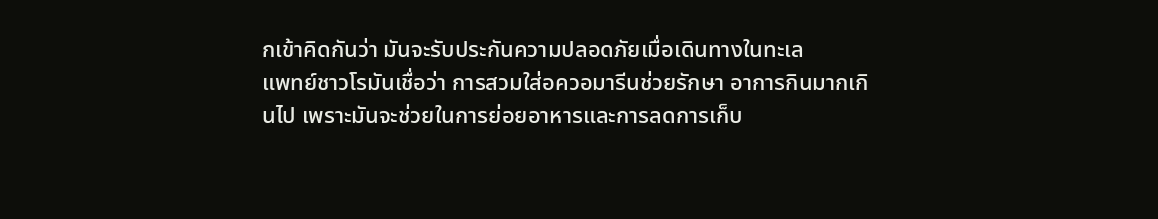กเข้าคิดกันว่า มันจะรับประกันความปลอดภัยเมื่อเดินทางในทะเล
แพทย์ชาวโรมันเชื่อว่า การสวมใส่อควอมารีนช่วยรักษา อาการกินมากเกินไป เพราะมันจะช่วยในการย่อยอาหารและการลดการเก็บ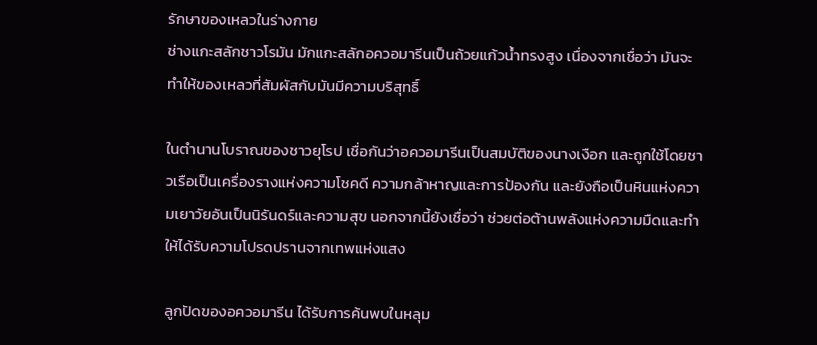รักษาของเหลวในร่างกาย
ช่างแกะสลักชาวโรมัน มักแกะสลักอควอมารีนเป็นถ้วยแก้วน้ำทรงสูง เนื่องจากเชื่อว่า มันจะทำให้ของเหลวที่สัมผัสกับมันมีความบริสุทธิ์

ในตำนานโบราณของชาวยุโรป เชื่อกันว่าอควอมารีนเป็นสมบัติของนางเงือก และถูกใช้โดยชาวเรือเป็นเครื่องรางแห่งความโชคดี ความกล้าหาญและการป้องกัน และยังถือเป็นหินแห่งความเยาวัยอันเป็นนิรันดร์และความสุข นอกจากนี้ยังเชื่อว่า ช่วยต่อต้านพลังแห่งความมืดและทำให้ได้รับความโปรดปรานจากเทพแห่งแสง

ลูกปัดของอควอมารีน ได้รับการค้นพบในหลุม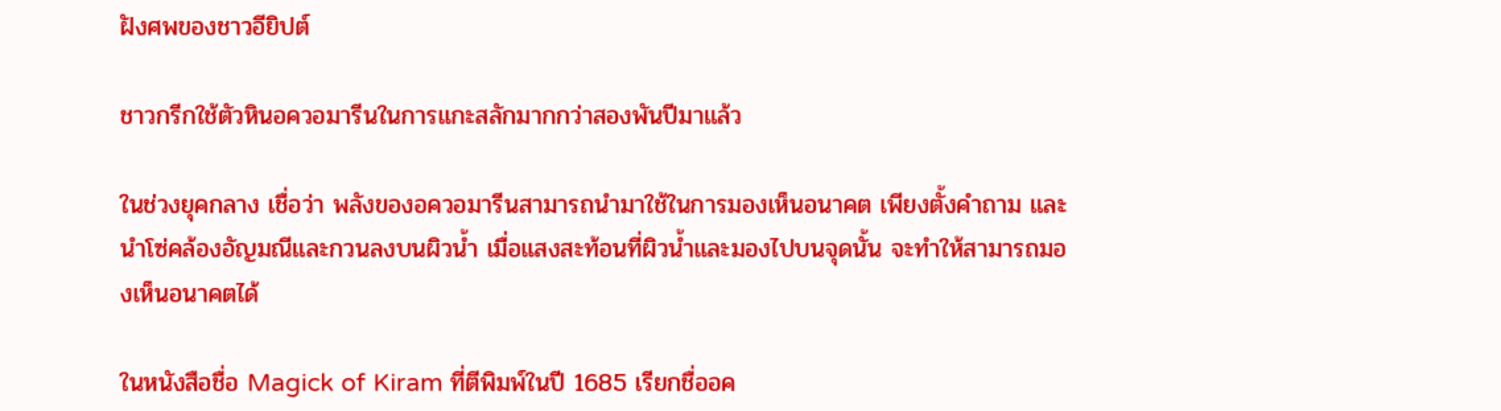ฝังศพของชาวอียิปต์

ชาวกรีกใช้ตัวหินอควอมารีนในการแกะสลักมากกว่าสองพันปีมาแล้ว

ในช่วงยุคกลาง เชื่อว่า พลังของอควอมารีนสามารถนำมาใช้ในการมองเห็นอนาคต เพียงตั้งคำถาม และนำโซ่คล้องอัญมณีและกวนลงบนผิวน้ำ เมื่อแสงสะท้อนที่ผิวน้ำและมองไปบนจุดนั้น จะทำให้สามารถมองเห็นอนาคตได้

ในหนังสือชื่อ Magick of Kiram ที่ตีพิมพ์ในปี 1685 เรียกชื่ออค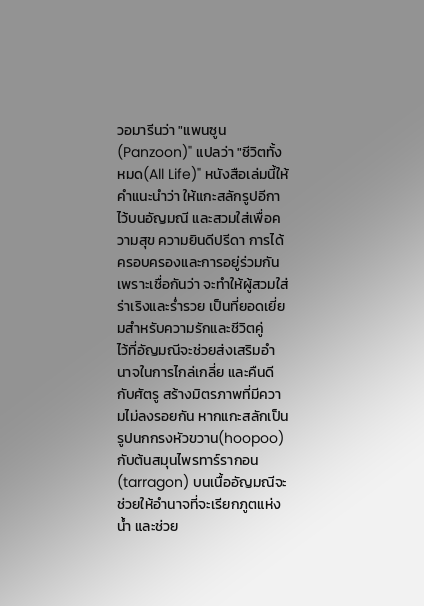วอมารีนว่า "แพนซูน(Panzoon)" แปลว่า "ชีวิตทั้งหมด(All Life)" หนังสือเล่มนี้ให้คำแนะนำว่า ให้แกะสลักรูปอีกาไว้บนอัญมณี และสวมใส่เพื่อความสุข ความยินดีปรีดา การได้ครอบครองและการอยู่ร่วมกัน เพราะเชื่อกันว่า จะทำให้ผู้สวมใส่ร่าเริงและร่ำรวย เป็นที่ยอดเยี่ยมสำหรับความรักและชีวิตคู่
ไว้ที่อัญมณีจะช่วยส่งเสริมอำนาจในการไกล่เกลี่ย และคืนดีกับศัตรู สร้างมิตรภาพที่มีความไม่ลงรอยกัน หากแกะสลักเป็นรูปนกกรงหัวขวาน(hoopoo) กับต้นสมุนไพรทาร์รากอน(tarragon) บนเนื้ออัญมณีจะช่วยให้อำนาจที่จะเรียกภูตแห่งน้ำ และช่วย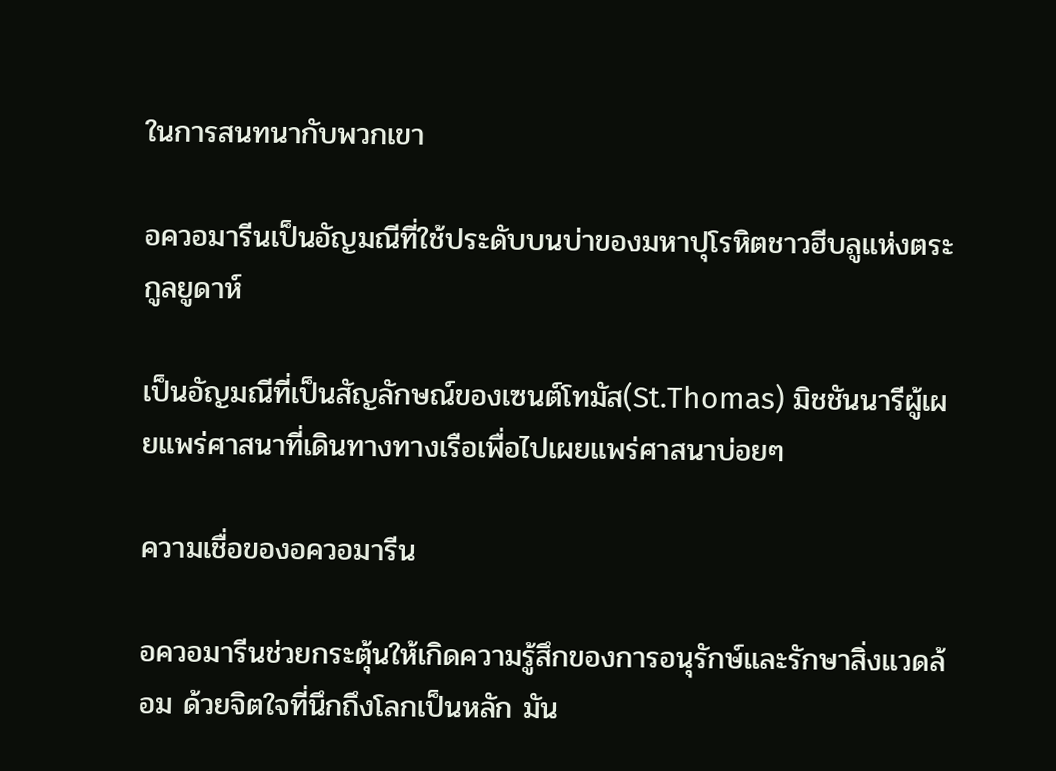ในการสนทนากับพวกเขา

อควอมารีนเป็นอัญมณีที่ใช้ประดับบนบ่าของมหาปุโรหิตชาวฮีบลูแห่งตระกูลยูดาห์

เป็นอัญมณีที่เป็นสัญลักษณ์ของเซนต์โทมัส(St.Thomas) มิชชันนารีผู้เผยแพร่ศาสนาที่เดินทางทางเรือเพื่อไปเผยแพร่ศาสนาบ่อยๆ

ความเชื่อของอควอมารีน

อควอมารีนช่วยกระตุ้นให้เกิดความรู้สึกของการอนุรักษ์และรักษาสิ่งแวดล้อม ด้วยจิตใจที่นึกถึงโลกเป็นหลัก มัน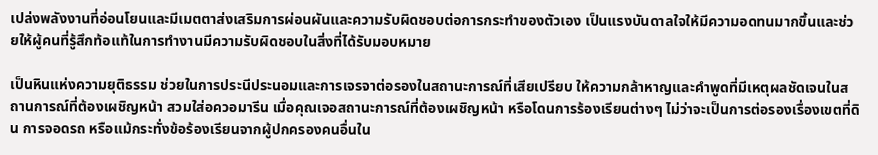เปล่งพลังงานที่อ่อนโยนและมีเมตตาส่งเสริมการผ่อนผันและความรับผิดชอบต่อการกระทำของตัวเอง เป็นแรงบันดาลใจให้มีความอดทนมากขึ้นและช่วยให้ผู้คนที่รู้สึกท้อแท้ในการทำงานมีความรับผิดชอบในสิ่งที่ได้รับมอบหมาย

เป็นหินแห่งความยุติธรรม ช่วยในการประนีประนอมและการเจรจาต่อรองในสถานะการณ์ที่เสียเปรียบ ให้ความกล้าหาญและคำพูดที่มีเหตุผลชัดเจนในสถานการณ์ที่ต้องเผชิญหน้า สวมใส่อควอมารีน เมื่อคุณเจอสถานะการณ์ที่ต้องเผชิญหน้า หรือโดนการร้องเรียนต่างๆ ไม่ว่าจะเป็นการต่อรองเรื่องเขตที่ดิน การจอดรถ หรือแม้กระทั่งข้อร้องเรียนจากผู้ปกครองคนอื่นใน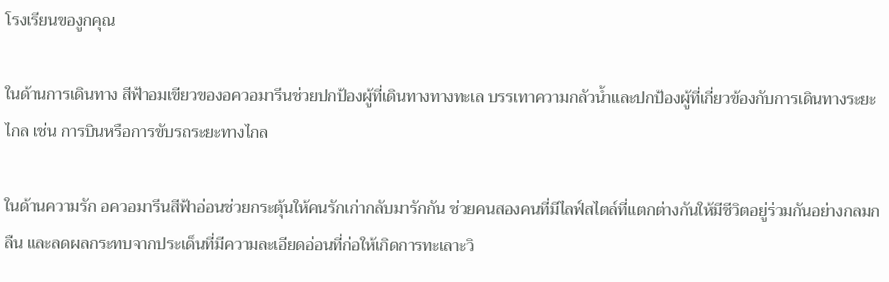โรงเรียนของูกคุณ

ในด้านการเดินทาง สีฟ้าอมเขียวของอควอมารีนช่วยปกป้องผู้ที่เดินทางทางทะเล บรรเทาความกลัวน้ำและปกป้องผู้ที่เกี่ยวข้องกับการเดินทางระยะไกล เช่น การบินหรือการขับรถระยะทางไกล

ในด้านความรัก อควอมารีนสีฟ้าอ่อนช่วยกระตุ้นให้คนรักเก่ากลับมารักกัน ช่วยคนสองคนที่มีไลฟ์สไตล์ที่แตกต่างกันให้มีชีวิตอยู่ร่วมกันอย่างกลมกลืน และลดผลกระทบจากประเด็นที่มีความละเอียดอ่อนที่ก่อให้เกิดการทะเลาะวิ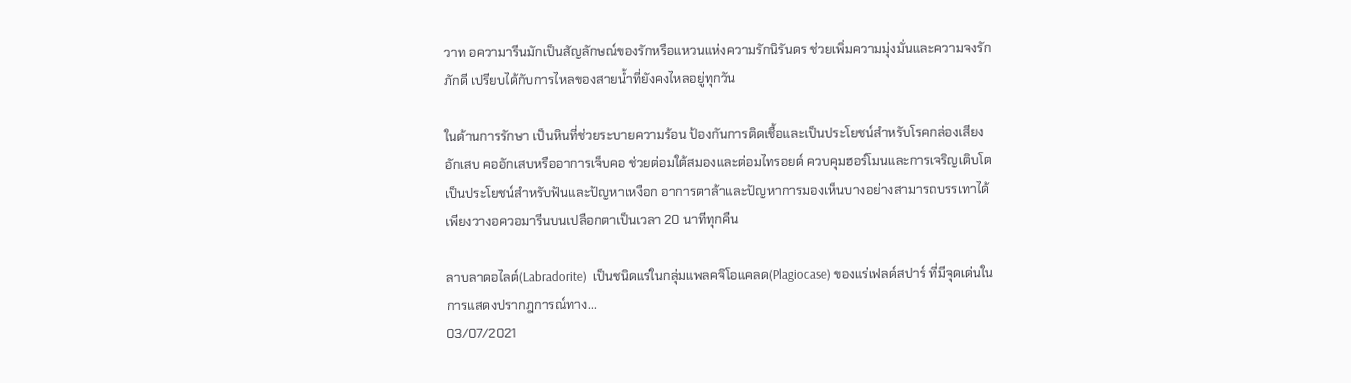วาท อความารีนมักเป็นสัญลักษณ์ของรักหรือแหวนแห่งความรักนิรันดร ช่วยเพิ่มความมุ่งมั่นและความจงรักภักดี เปรียบได้กับการไหลของสายน้ำที่ยังคงไหลอยู่ทุกวัน

ในด้านการรักษา เป็นหินที่ช่วยระบายความร้อน ป้องกันการติดเชื้อและเป็นประโยชน์สำหรับโรคกล่องเสียงอักเสบ คออักเสบหรืออาการเจ็บคอ ช่วยต่อมใต้สมองและต่อมไทรอยด์ ควบคุมฮอร์โมนและการเจริญเติบโต เป็นประโยชน์สำหรับฟันและปัญหาเหงือก อาการตาล้าและปัญหาการมองเห็นบางอย่างสามารถบรรเทาได้ เพียงวางอควอมารีนบนเปลือกตาเป็นเวลา 20 นาทีทุกคืน

ลาบลาดอไลต์(Labradorite)  เป็นชนิดแร่ในกลุ่มแพลคจิโอแคลด(Plagiocase) ของแร่เฟลด์สปาร์ ที่มีจุดเด่นในการแสดงปรากฎการณ์ทาง...
03/07/2021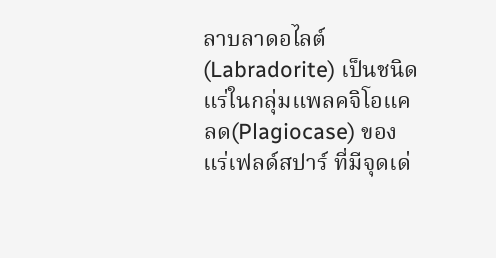ลาบลาดอไลต์(Labradorite) เป็นชนิดแร่ในกลุ่มแพลคจิโอแคลด(Plagiocase) ของแร่เฟลด์สปาร์ ที่มีจุดเด่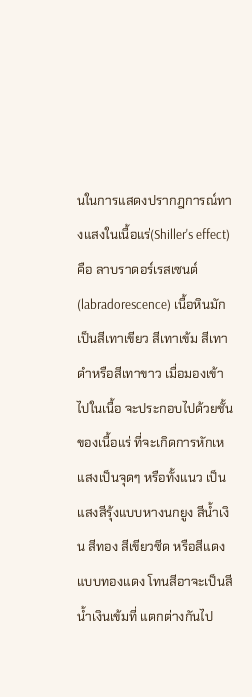นในการแสดงปรากฎการณ์ทางแสงในเนื้อแร่(Shiller's effect) คือ ลาบราดอร์เรสเซนต์(labradorescence) เนื้อหินมักเป็นสีเทาเขียว สีเทาเข้ม สีเทาดำหรือสีเทาขาว เมื่อมองเข้าไปในเนื้อ จะประกอบไปด้วยชั้นของเนื้อแร่ ที่จะเกิดการหักเหแสงเป็นจุดๆ หรือทั้งแนว เป็นแสงสีรุ้งแบบหางนกยูง สีน้ำเงิน สีทอง สีเขียวซีด หรือสีแดงแบบทองแดง โทนสีอาจะเป็นสีน้ำเงินเข้มที่ แตกต่างกันไป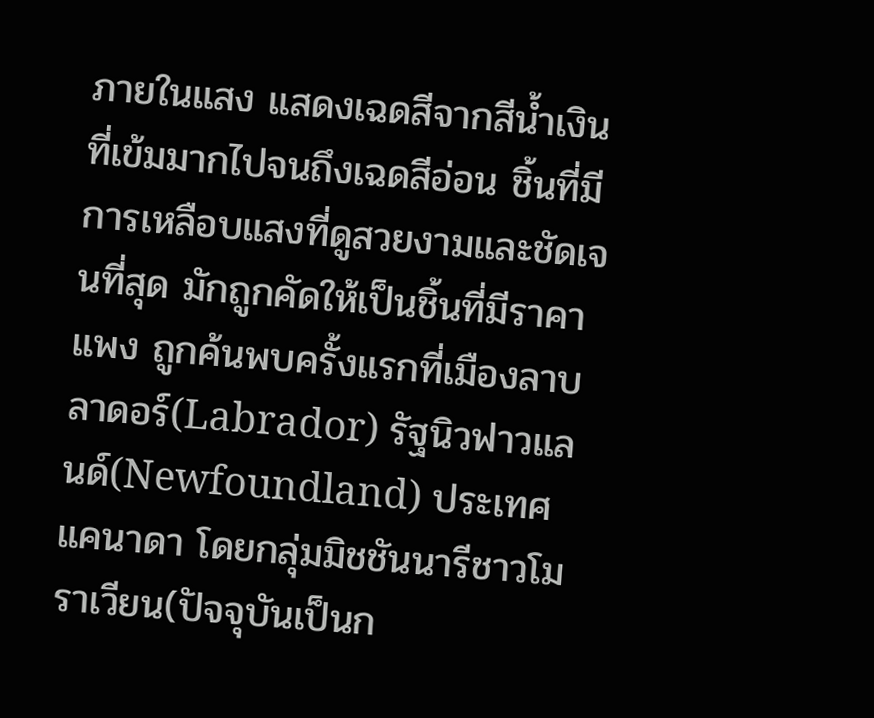ภายในแสง แสดงเฉดสีจากสีน้ำเงินที่เข้มมากไปจนถึงเฉดสีอ่อน ชิ้นที่มีการเหลือบแสงที่ดูสวยงามและชัดเจนที่สุด มักถูกคัดให้เป็นชิ้นที่มีราคาแพง ถูกค้นพบครั้งแรกที่เมืองลาบลาดอร์(Labrador) รัฐนิวฟาวแลนด์(Newfoundland) ประเทศแคนาดา โดยกลุ่มมิชชันนารีชาวโมราเวียน(ปัจจุบันเป็นก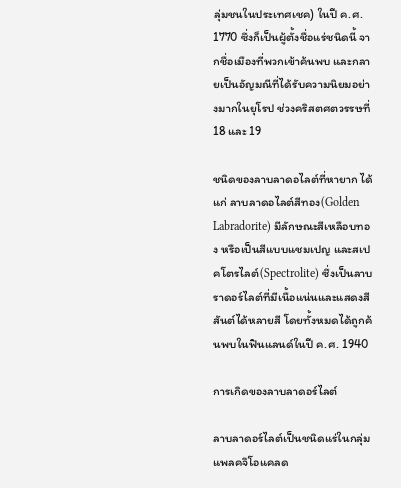ลุ่มชนในประเทศเชค) ในปี ค.ศ. 1770 ซึ่งก็เป็นผู้ตั้งชื่อแร่ชนิดนี้ จากชื่อเมืองที่พวกเข้าค้นพบ และกลายเป็นอัญมณีที่ได้รับความนิยมอย่างมากในยุโรป ช่วงคริสตศตวรรษที่ 18 และ 19

ชนิดของลาบลาดอไลต์ที่หายาก ได้แก่ ลาบลาดอไลต์สีทอง(Golden Labradorite) มีลักษณะสีเหลือบทอง หรือเป็นสีแบบแชมเปญ และสเปคโตรไลต์(Spectrolite) ซึ่งเป็นลาบราดอร์ไลต์ที่มีเนื้อแน่นและแสดงสีสันต์ได้หลายสี โดยทั้งหมดได้ถูกค้นพบในฟินแลนด์ในปี ค.ศ. 1940

การเกิดของลาบลาดอร์ไลต์

ลาบลาดอร์ไลต์เป็นชนิดแร่ในกลุ่มแพลคจิโอแคลด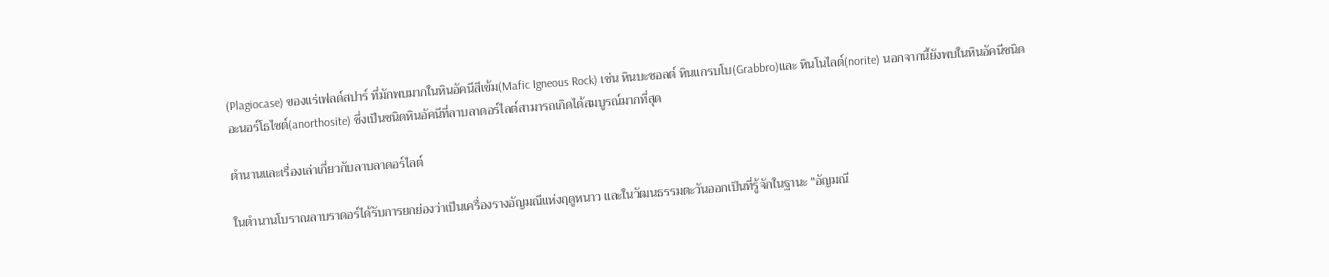(Plagiocase) ของแร่เฟลด์สปาร์ ที่มักพบมากในหินอัคนีสีเข้ม(Mafic Igneous Rock) เช่น หินบะซอลต์ หินแกรบโบ(Grabbro)และ หินโนไลต์(norite) นอกจากนี้ยังพบในหินอัคนีชนิดอะนอร์โธไซต์(anorthosite) ซึ่งเป็นชนิดหินอัคนีที่ลาบลาดอร์ไลต์สามารถเกิดได้สมบูรณ์มากที่สุด

ตำนานและเรื่องเล่าเกี่ยวกับลาบลาดอร์ไลต์

ในตำนานโบราณลาบราดอร์ได้รับการยกย่องว่าเป็นเครื่องรางอัญมณีแห่งฤดูหนาว และในวัฒนธรรมตะวันออกเป็นที่รู้จักในฐานะ "อัญมณี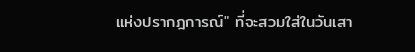แห่งปรากฎการณ์" ที่จะสวมใส่ในวันเสา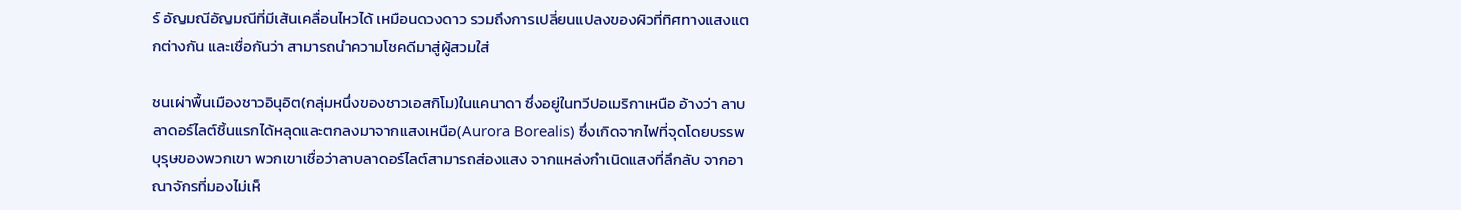ร์ อัญมณีอัญมณีที่มีเส้นเคลื่อนไหวได้ เหมือนดวงดาว รวมถึงการเปลี่ยนแปลงของผิวที่ทิศทางแสงแตกต่างกัน และเชื่อกันว่า สามารถนำความโชคดีมาสู่ผู้สวมใส่

ชนเผ่าพื้นเมืองชาวอินุอิต(กลุ่มหนึ่งของชาวเอสกิโม)ในแคนาดา ซึ่งอยู่ในทวีปอเมริกาเหนือ อ้างว่า ลาบลาดอร์ไลต์ชิ้นแรกได้หลุดและตกลงมาจากแสงเหนือ(Aurora Borealis) ซึ่งเกิดจากไฟที่จุดโดยบรรพบุรุษของพวกเขา พวกเขาเชื่อว่าลาบลาดอร์ไลต์สามารถส่องแสง จากแหล่งกำเนิดแสงที่ลึกลับ จากอาณาจักรที่มองไม่เห็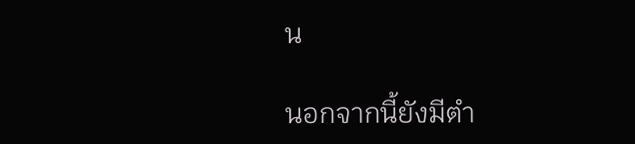น

นอกจากนี้ยังมีตำ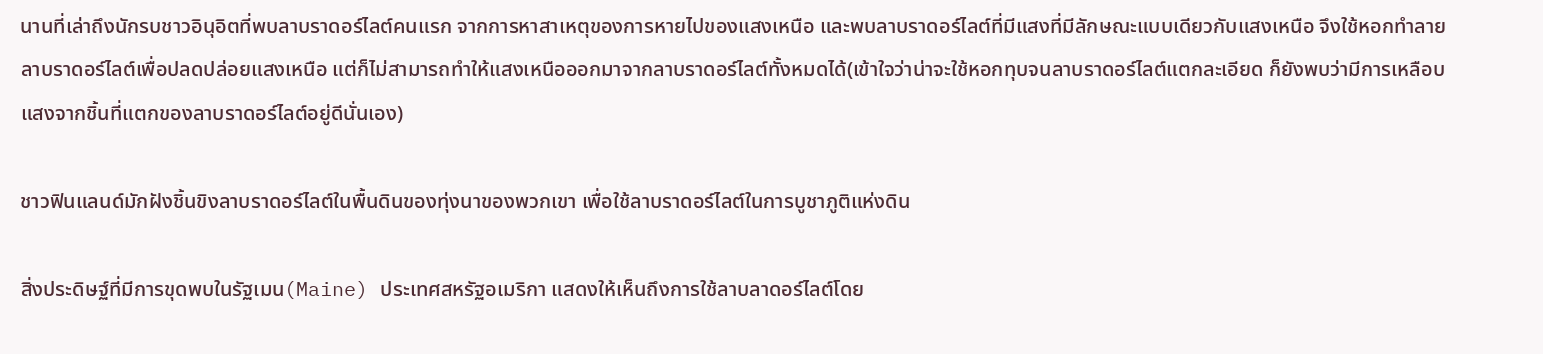นานที่เล่าถึงนักรบชาวอินุอิตที่พบลาบราดอร์ไลต์คนแรก จากการหาสาเหตุของการหายไปของแสงเหนือ และพบลาบราดอร์ไลต์ที่มีแสงที่มีลักษณะแบบเดียวกับแสงเหนือ จึงใช้หอกทำลายลาบราดอร์ไลต์เพื่อปลดปล่อยแสงเหนือ แต่ก็ไม่สามารถทำให้แสงเหนือออกมาจากลาบราดอร์ไลต์ทั้งหมดได้(เข้าใจว่าน่าจะใช้หอกทุบจนลาบราดอร์ไลต์แตกละเอียด ก็ยังพบว่ามีการเหลือบแสงจากชิ้นที่แตกของลาบราดอร์ไลต์อยู่ดีนั่นเอง)

ชาวฟินแลนด์มักฝังชิ้นขิงลาบราดอร์ไลต์ในพื้นดินของทุ่งนาของพวกเขา เพื่อใช้ลาบราดอร์ไลต์ในการบูชาภูติแห่งดิน

สิ่งประดิษฐ์ที่มีการขุดพบในรัฐเมน(Maine) ประเทศสหรัฐอเมริกา แสดงให้เห็นถึงการใช้ลาบลาดอร์ไลต์โดย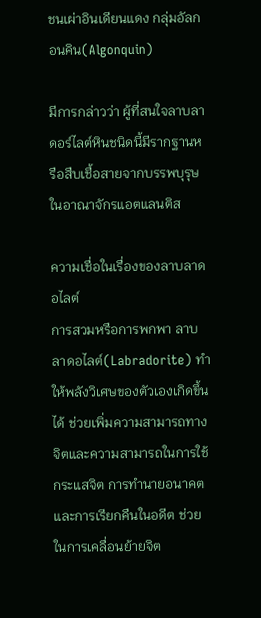ชนเผ่าอินเดียนแดง กลุ่มอัลกอนคิน(Algonquin)

มีการกล่าวว่า ผู้ที่สนใจลาบลาดอร์ไลต์หินชนิดนี้มีรากฐานหรือสืบเชื้อสายจากบรรพบุรุษในอาณาจักรแอตแลนติส

ความเชื่อในเรื่องของลาบลาดอไลต์
การสวมหรือการพกพา ลาบลาดอไลต์(Labradorite) ทำให้พลังวิเศษของตัวเองเกิดขึ้นได้ ช่วยเพิ่มความสามารถทางจิตและความสามารถในการใช้กระแสจิต การทำนายอนาคตและการเรียกคืนในอดีต ช่วยในการเคลื่อนย้ายจิต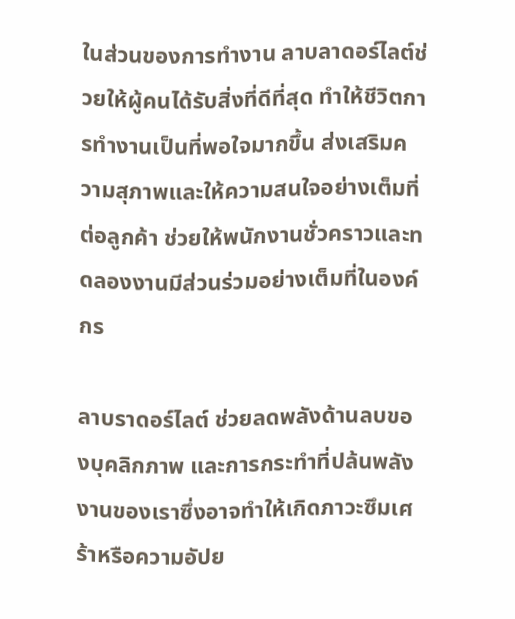ในส่วนของการทำงาน ลาบลาดอร์ไลต์ช่วยให้ผู้คนได้รับสิ่งที่ดีที่สุด ทำให้ชีวิตการทำงานเป็นที่พอใจมากขึ้น ส่งเสริมความสุภาพและให้ความสนใจอย่างเต็มที่ต่อลูกค้า ช่วยให้พนักงานชั่วคราวและทดลองงานมีส่วนร่วมอย่างเต็มที่ในองค์กร

ลาบราดอร์ไลต์ ช่วยลดพลังด้านลบของบุคลิกภาพ และการกระทำที่ปล้นพลังงานของเราซึ่งอาจทำให้เกิดภาวะซึมเศร้าหรือความอัปย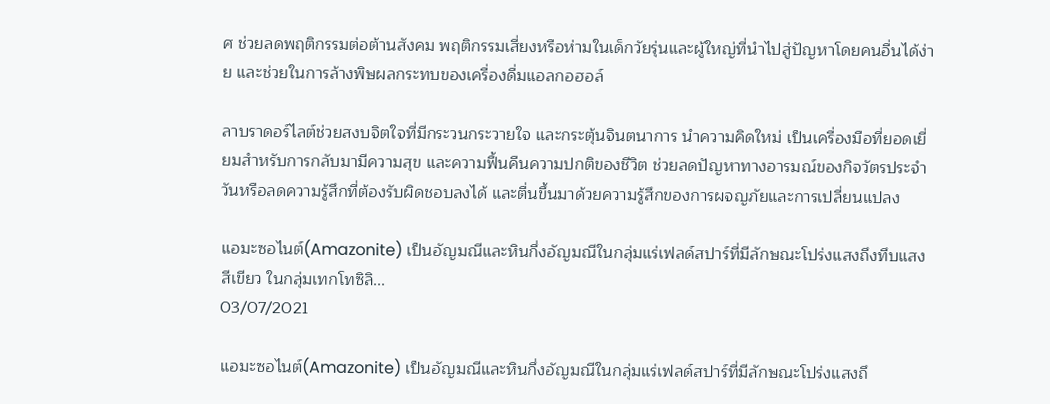ศ ช่วยลดพฤติกรรมต่อต้านสังคม พฤติกรรมเสี่ยงหรือห่ามในเด็กวัยรุ่นและผู้ใหญ่ที่นำไปสู่ปัญหาโดยคนอื่นได้ง่าย และช่วยในการล้างพิษผลกระทบของเครื่องดื่มแอลกอฮอล์

ลาบราดอร์ไลต์ช่วยสงบจิตใจที่มีกระวนกระวายใจ และกระตุ้นจินตนาการ นำความคิดใหม่ เป็นเครื่องมือที่ยอดเยี่ยมสำหรับการกลับมามีความสุข และความฟื้นคืนความปกติของชีวิต ช่วยลดปัญหาทางอารมณ์ของกิจวัตรประจำวันหรือลดความรู้สึกที่ต้องรับผิดชอบลงได้ และตื่นขึ้นมาด้วยความรู้สึกของการผจญภัยและการเปลี่ยนแปลง

แอมะซอไนต์(Amazonite) เป็นอัญมณีและหินกึ่งอัญมณีในกลุ่มแร่เฟลด์สปาร์ที่มีลักษณะโปร่งแสงถึงทึบแสงสีเขียว ในกลุ่มเทกโทซิลิ...
03/07/2021

แอมะซอไนต์(Amazonite) เป็นอัญมณีและหินกึ่งอัญมณีในกลุ่มแร่เฟลด์สปาร์ที่มีลักษณะโปร่งแสงถึ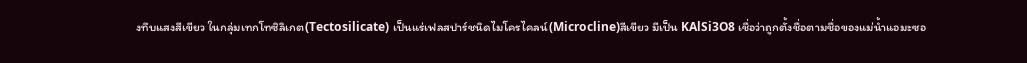งทึบแสงสีเขียว ในกลุ่มเทกโทซิลิเกต(Tectosilicate) เป็นแร่เฟลสปาร์ชนิดไมโครไคลน์(Microcline)สีเขียว มีเป็น KAlSi3O8 เชื่อว่าถูกตั้งชื่อตามชื่อของแม่น้ำแอมะซอ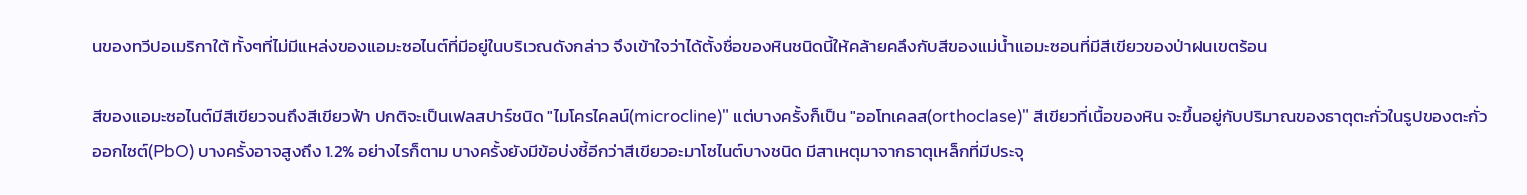นของทวีปอเมริกาใต้ ทั้งๆที่ไม่มีแหล่งของแอมะซอไนต์ที่มีอยู่ในบริเวณดังกล่าว จึงเข้าใจว่าได้ตั้งชื่อของหินชนิดนี้ให้คล้ายคลึงกับสีของแม่น้ำแอมะซอนที่มีสีเขียวของป่าฝนเขตร้อน

สีของแอมะซอไนต์มีสีเขียวจนถึงสีเขียวฟ้า ปกติจะเป็นเฟลสปาร์ชนิด "ไมโครไคลน์(microcline)" แต่บางครั้งก็เป็น "ออโทเคลส(orthoclase)" สีเขียวที่เนื้อของหิน จะขึ้นอยู่กับปริมาณของธาตุตะกั่วในรูปของตะกั่วออกไซต์(PbO) บางครั้งอาจสูงถึง 1.2% อย่างไรก็ตาม บางครั้งยังมีข้อบ่งชี้อีกว่าสีเขียวอะมาโซไนต์บางชนิด มีสาเหตุมาจากธาตุเหล็กที่มีประจุ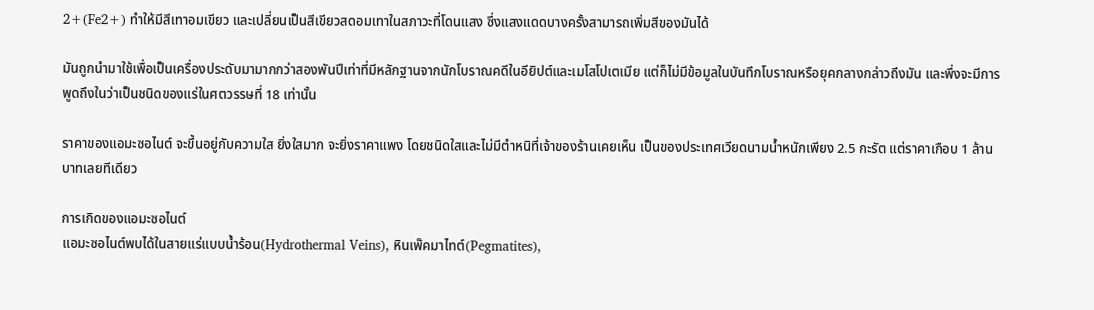2+(Fe2+) ทำให้มีสีเทาอมเขียว และเปลี่ยนเป็นสีเขียวสดอมเทาในสภาวะที่โดนแสง ซึ่งแสงแดดบางครั้งสามารถเพิ่มสีของมันได้

มันถูกนำมาใช้เพื่อเป็นเครื่องประดับมามากกว่าสองพันปีเท่าที่มีหลักฐานจากนักโบราณคดีในอียิปต์และเมโสโปเตเมีย แต่ก็ไม่มีข้อมูลในบันทึกโบราณหรือยุคกลางกล่าวถึงมัน และพึ่งจะมีการพูดถึงในว่าเป็นชนิดของแร่ในศตวรรษที่ 18 เท่านั้น

ราคาของแอมะซอไนต์ จะขึ้นอยู่กับความใส ยิ่งใสมาก จะยิ่งราคาแพง โดยชนิดใสและไม่มีตำหนิที่เจ้าของร้านเคยเห็น เป็นของประเทศเวียดนามน้ำหนักเพียง 2.5 กะรัต แต่ราคาเกือบ 1 ล้านบาทเลยทีเดียว

การเกิดของแอมะซอไนต์
แอมะซอไนต์พบได้ในสายแร่แบบน้ำร้อน(Hydrothermal Veins), หินเพ๊คมาไทต์(Pegmatites),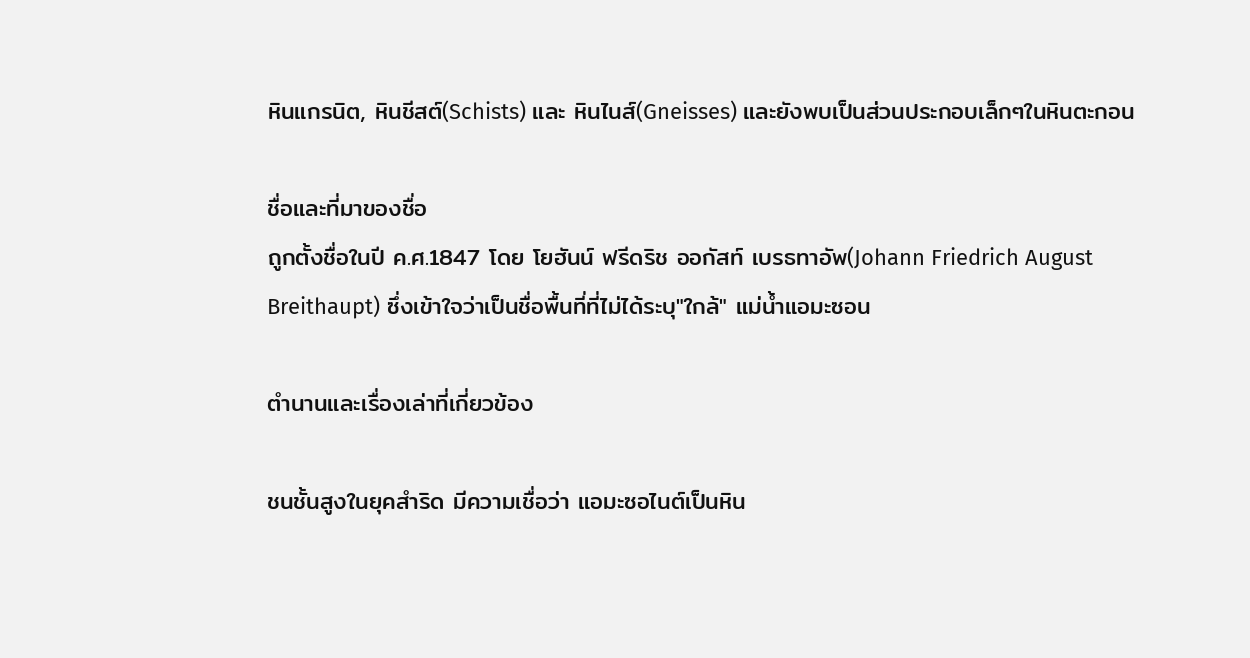หินแกรนิต, หินชีสต์(Schists) และ หินไนส์(Gneisses) และยังพบเป็นส่วนประกอบเล็กๆในหินตะกอน

ชื่อและที่มาของชื่อ
ถูกตั้งชื่อในปี ค.ศ.1847 โดย โยฮันน์ ฟรีดริช ออกัสท์ เบรธทาอัพ(Johann Friedrich August Breithaupt) ซึ่งเข้าใจว่าเป็นชื่อพื้นที่ที่ไม่ได้ระบุ"ใกล้" แม่น้ำแอมะซอน

ตำนานและเรื่องเล่าที่เกี่ยวข้อง

ชนชั้นสูงในยุคสำริด มีความเชื่อว่า แอมะซอไนต์เป็นหิน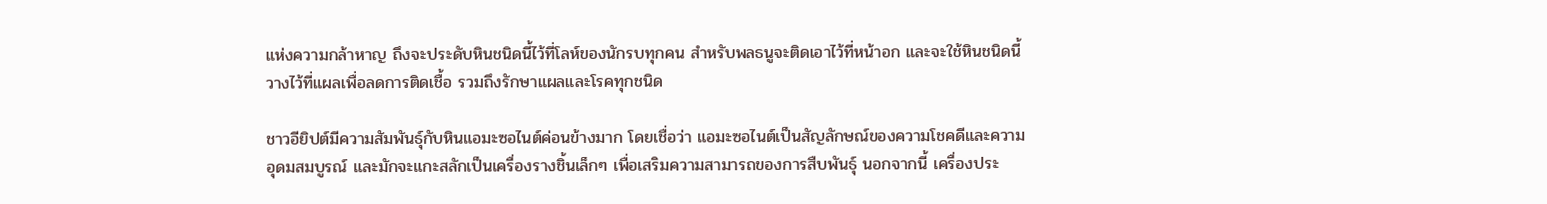แห่งความกล้าหาญ ถึงจะประดับหินชนิดนี้ไว้ที่โลห์ของนักรบทุกคน สำหรับพลธนูจะติดเอาไว้ที่หน้าอก และจะใช้หินชนิดนี้วางไว้ที่แผลเพื่อลดการติดเชื้อ รวมถึงรักษาแผลและโรคทุกชนิด

ชาวอียิปต์มีความสัมพันธุ์กับหินแอมะซอไนต์ค่อนข้างมาก โดยเชื่อว่า แอมะซอไนต์เป็นสัญลักษณ์ของความโชคดีและความอุดมสมบูรณ์ และมักจะแกะสลักเป็นเครื่องรางชิ้นเล็กๆ เพื่อเสริมความสามารถของการสืบพันธุ์ นอกจากนี้ เครื่องประ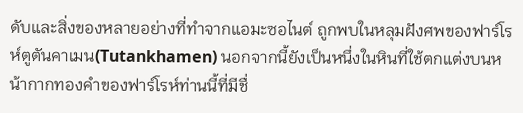ดับและสิ่งของหลายอย่างที่ทำจากแอมะซอไนต์ ถูกพบในหลุมฝังศพของฟาร์โรห์ตูตันคาเมน(Tutankhamen) นอกจากนี้ยังเป็นหนึ่งในหินที่ใช้ตกแต่งบนหน้ากากทองคำของฟาร์โรห์ท่านนี้ที่มีชื่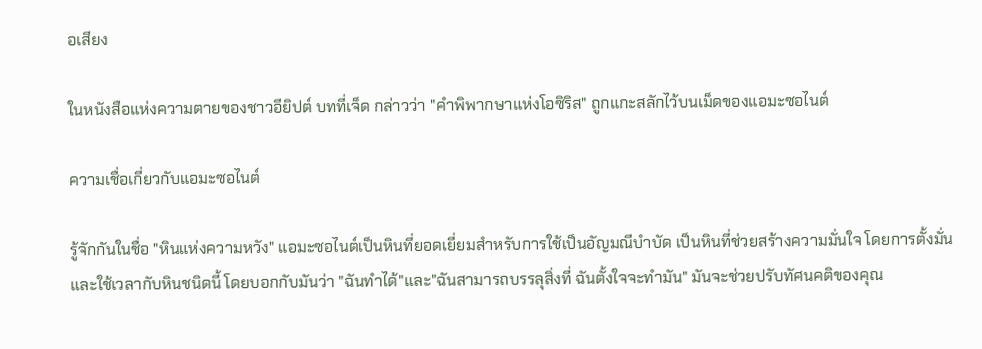อเสียง

ในหนังสือแห่งความตายของชาวอียิปต์ บทที่เจ็ด กล่าวว่า "คำพิพากษาแห่งโอซิริส" ถูกแกะสลักไว้บนเม็ดของแอมะซอไนต์

ความเชื่อเกี่ยวกับแอมะซอไนต์

รู้จักกันในชื่อ "หินแห่งความหวัง" แอมะซอไนต์เป็นหินที่ยอดเยี่ยมสำหรับการใช้เป็นอัญมณีบำบัด เป็นหินที่ช่วยสร้างความมั่นใจ โดยการตั้งมั่น และใช้เวลากับหินชนิดนี้ โดยบอกกับมันว่า "ฉันทำได้"และ"ฉันสามารถบรรลุสิ่งที่ ฉันตั้งใจจะทำมัน" มันจะช่วยปรับทัศนคติของคุณ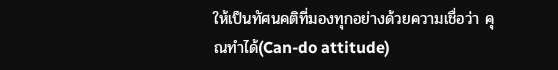ให้เป็นทัศนคติที่มองทุกอย่างด้วยความเชื่อว่า คุณทำได้(Can-do attitude)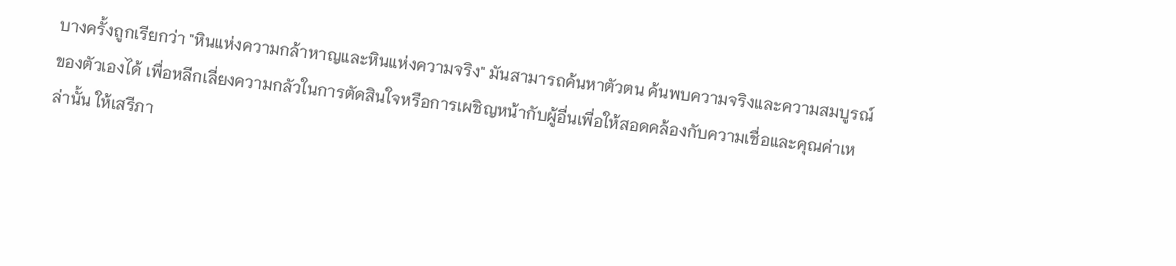บางครั้งถูกเรียกว่า "หินแห่งความกล้าหาญและหินแห่งความจริง" มันสามารถค้นหาตัวตน ค้นพบความจริงและความสมบูรณ์ของตัวเองได้ เพื่อหลีกเลี่ยงความกลัวในการตัดสินใจหรือการเผชิญหน้ากับผู้อื่นเพื่อให้สอดคล้องกับความเชื่อและคุณค่าเหล่านั้น ให้เสรีภา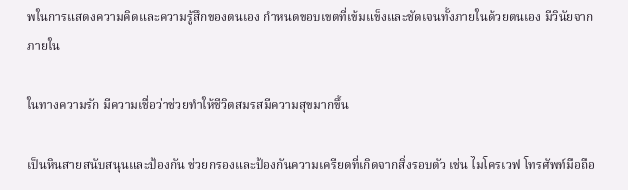พในการแสดงความคิดและความรู้สึกของตนเอง กำหนดขอบเขตที่เข้มแข็งและชัดเจนทั้งภายในด้วยตนเอง มีวินัยจากภายใน

ในทางความรัก มีความเชื่อว่าช่วยทำให้ชีวิตสมรสมีความสุขมากขึ้น

เป็นหินสายสนับสนุนและป้องกัน ช่วยกรองและป้องกันความเครียดที่เกิดจากสิ่งรอบตัว เช่น ไมโครเวฟ โทรศัพท์มือถือ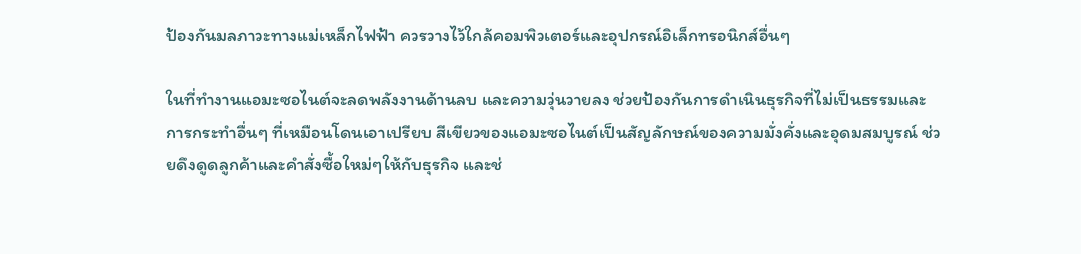ป้องกันมลภาวะทางแม่เหล็กไฟฟ้า ควรวางไว้ใกล้คอมพิวเตอร์และอุปกรณ์อิเล็กทรอนิกส์อื่นๆ

ในที่ทำงานแอมะซอไนต์จะลดพลังงานด้านลบ และความวุ่นวายลง ช่วยป้องกันการดำเนินธุรกิจที่ไม่เป็นธรรมและการกระทำอื่นๆ ที่เหมือนโดนเอาเปรียบ สีเขียวของแอมะซอไนต์เป็นสัญลักษณ์ของความมั่งคั่งและอุดมสมบูรณ์ ช่วยดึงดูดลูกค้าและคำสั่งซื้อใหม่ๆให้กับธุรกิจ และช่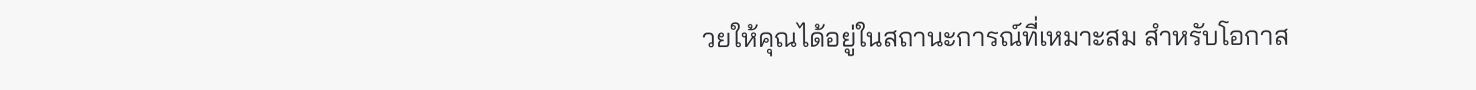วยให้คุณได้อยู่ในสถานะการณ์ที่เหมาะสม สำหรับโอกาส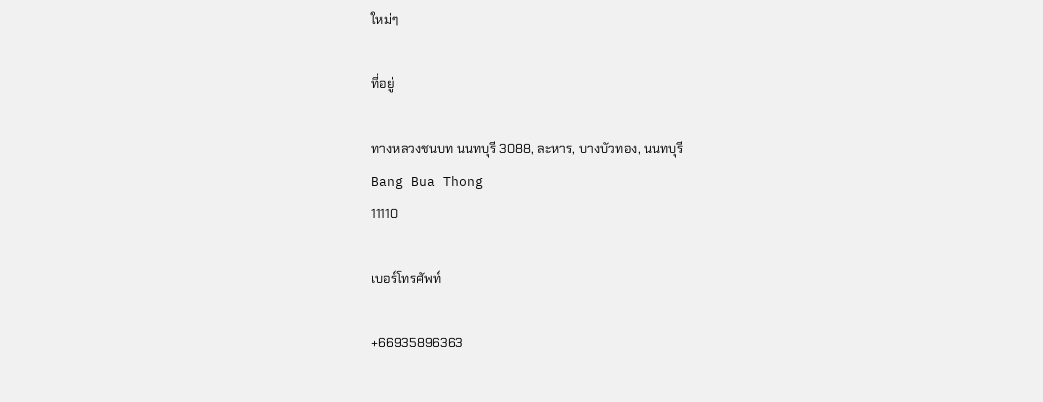ใหม่ๆ

ที่อยู่

ทางหลวงชนบท นนทบุรี 3088, ละหาร, บางบัวทอง, นนทบุรี
Bang Bua Thong
11110

เบอร์โทรศัพท์

+66935896363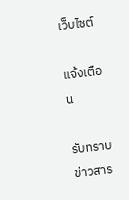เว็บไซต์

แจ้งเตือน

รับทราบข่าวสาร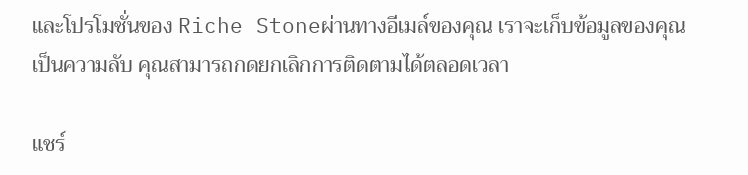และโปรโมชั่นของ Riche Stoneผ่านทางอีเมล์ของคุณ เราจะเก็บข้อมูลของคุณเป็นความลับ คุณสามารถกดยกเลิกการติดตามได้ตลอดเวลา

แชร์